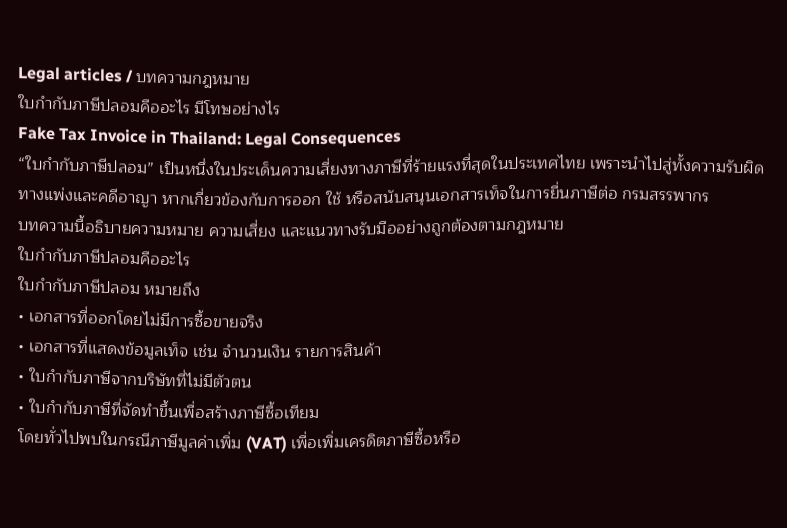Legal articles / บทความกฎหมาย
ใบกำกับภาษีปลอมคืออะไร มีโทษอย่างไร
Fake Tax Invoice in Thailand: Legal Consequences
“ใบกำกับภาษีปลอม” เป็นหนึ่งในประเด็นความเสี่ยงทางภาษีที่ร้ายแรงที่สุดในประเทศไทย เพราะนำไปสู่ทั้งความรับผิดทางแพ่งและคดีอาญา หากเกี่ยวข้องกับการออก ใช้ หรือสนับสนุนเอกสารเท็จในการยื่นภาษีต่อ กรมสรรพากร
บทความนี้อธิบายความหมาย ความเสี่ยง และแนวทางรับมืออย่างถูกต้องตามกฎหมาย
ใบกำกับภาษีปลอมคืออะไร
ใบกำกับภาษีปลอม หมายถึง
• เอกสารที่ออกโดยไม่มีการซื้อขายจริง
• เอกสารที่แสดงข้อมูลเท็จ เช่น จำนวนเงิน รายการสินค้า
• ใบกำกับภาษีจากบริษัทที่ไม่มีตัวตน
• ใบกำกับภาษีที่จัดทำขึ้นเพื่อสร้างภาษีซื้อเทียม
โดยทั่วไปพบในกรณีภาษีมูลค่าเพิ่ม (VAT) เพื่อเพิ่มเครดิตภาษีซื้อหรือ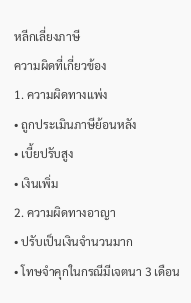หลีกเลี่ยงภาษี
ความผิดที่เกี่ยวข้อง
1. ความผิดทางแพ่ง
• ถูกประเมินภาษีย้อนหลัง
• เบี้ยปรับสูง
• เงินเพิ่ม
2. ความผิดทางอาญา
• ปรับเป็นเงินจำนวนมาก
• โทษจำคุกในกรณีมีเจตนา 3 เดือน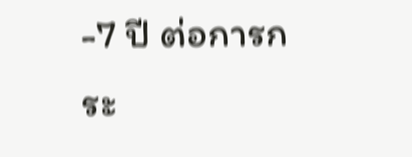-7 ปี ต่อการกระ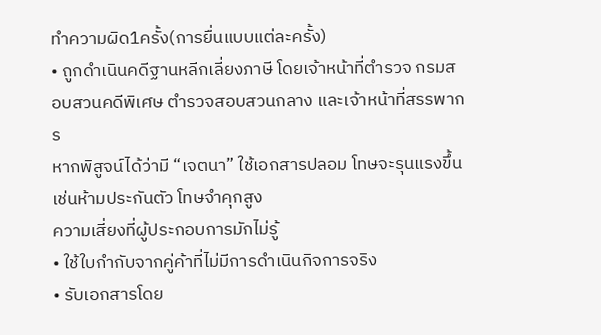ทำความผิด1ครั้ง(การยื่นแบบแต่ละครั้ง)
• ถูกดำเนินคดีฐานหลีกเลี่ยงภาษี โดยเจ้าหน้าที่ตำรวจ กรมสอบสวนคดีพิเศษ ตำรวจสอบสวนกลาง และเจ้าหน้าที่สรรพากร
หากพิสูจน์ได้ว่ามี “เจตนา” ใช้เอกสารปลอม โทษจะรุนแรงขึ้นเช่นห้ามประกันตัว โทษจำคุกสูง
ความเสี่ยงที่ผู้ประกอบการมักไม่รู้
• ใช้ใบกำกับจากคู่ค้าที่ไม่มีการดำเนินกิจการจริง
• รับเอกสารโดย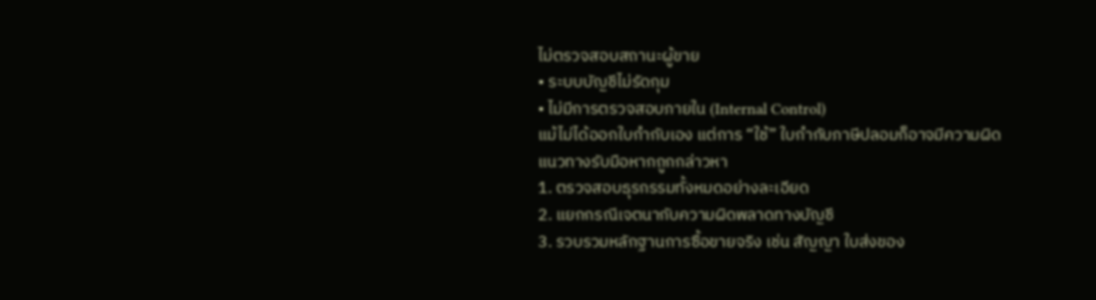ไม่ตรวจสอบสถานะผู้ขาย
• ระบบบัญชีไม่รัดกุม
• ไม่มีการตรวจสอบภายใน (Internal Control)
แม้ไม่ได้ออกใบกำกับเอง แต่การ “ใช้” ใบกำกับภาษีปลอมก็อาจมีความผิด
แนวทางรับมือหากถูกกล่าวหา
1. ตรวจสอบธุรกรรมทั้งหมดอย่างละเอียด
2. แยกกรณีเจตนากับความผิดพลาดทางบัญชี
3. รวบรวมหลักฐานการซื้อขายจริง เช่น สัญญา ใบส่งของ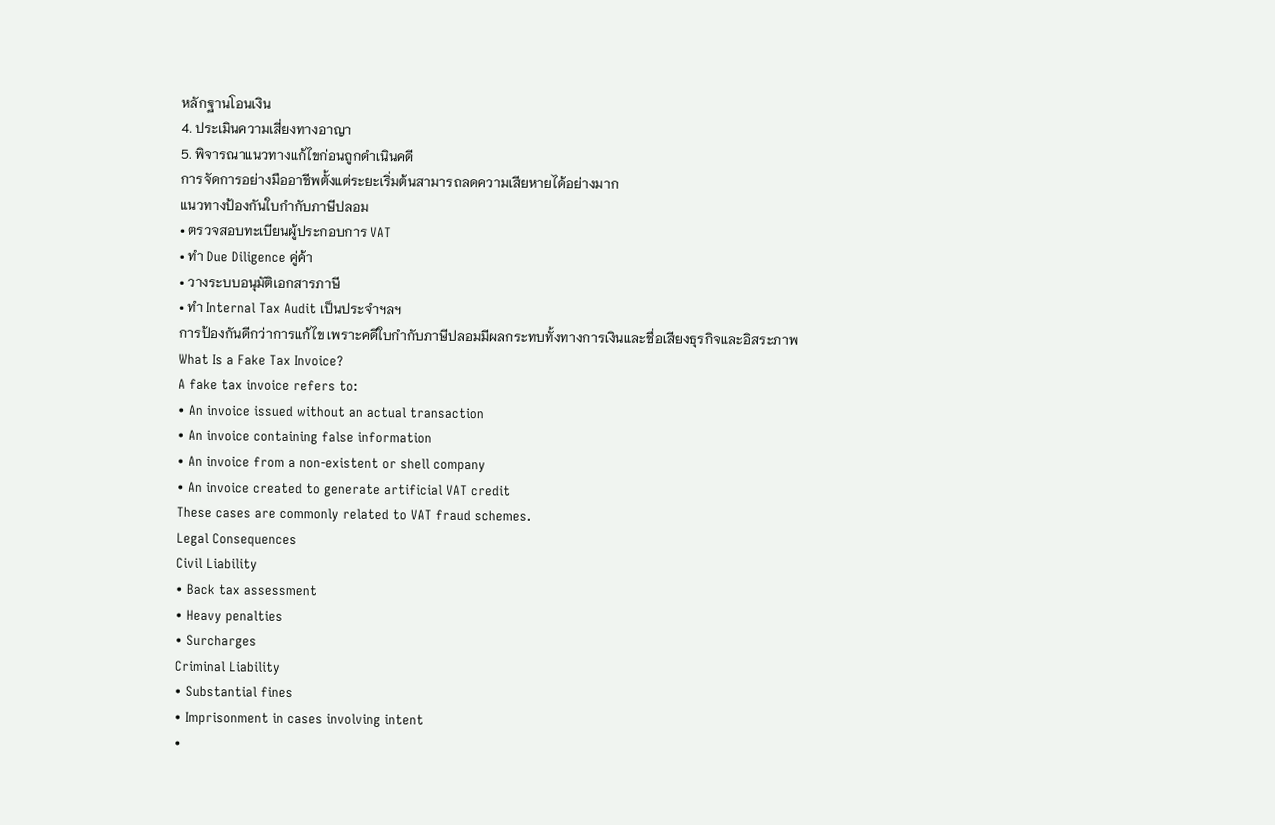หลักฐานโอนเงิน
4. ประเมินความเสี่ยงทางอาญา
5. พิจารณาแนวทางแก้ไขก่อนถูกดำเนินคดี
การจัดการอย่างมืออาชีพตั้งแต่ระยะเริ่มต้นสามารถลดความเสียหายได้อย่างมาก
แนวทางป้องกันใบกำกับภาษีปลอม
• ตรวจสอบทะเบียนผู้ประกอบการ VAT
• ทำ Due Diligence คู่ค้า
• วางระบบอนุมัติเอกสารภาษี
• ทำ Internal Tax Audit เป็นประจำฯลฯ
การป้องกันดีกว่าการแก้ไข เพราะคดีใบกำกับภาษีปลอมมีผลกระทบทั้งทางการเงินและชื่อเสียงธุรกิจและอิสระภาพ
What Is a Fake Tax Invoice?
A fake tax invoice refers to:
• An invoice issued without an actual transaction
• An invoice containing false information
• An invoice from a non-existent or shell company
• An invoice created to generate artificial VAT credit
These cases are commonly related to VAT fraud schemes.
Legal Consequences
Civil Liability
• Back tax assessment
• Heavy penalties
• Surcharges
Criminal Liability
• Substantial fines
• Imprisonment in cases involving intent
•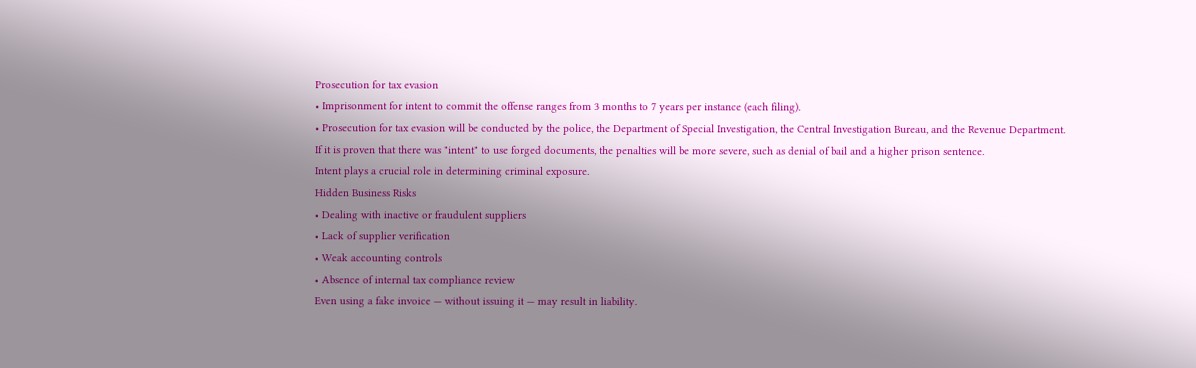Prosecution for tax evasion
• Imprisonment for intent to commit the offense ranges from 3 months to 7 years per instance (each filing).
• Prosecution for tax evasion will be conducted by the police, the Department of Special Investigation, the Central Investigation Bureau, and the Revenue Department.
If it is proven that there was "intent" to use forged documents, the penalties will be more severe, such as denial of bail and a higher prison sentence.
Intent plays a crucial role in determining criminal exposure.
Hidden Business Risks
• Dealing with inactive or fraudulent suppliers
• Lack of supplier verification
• Weak accounting controls
• Absence of internal tax compliance review
Even using a fake invoice — without issuing it — may result in liability.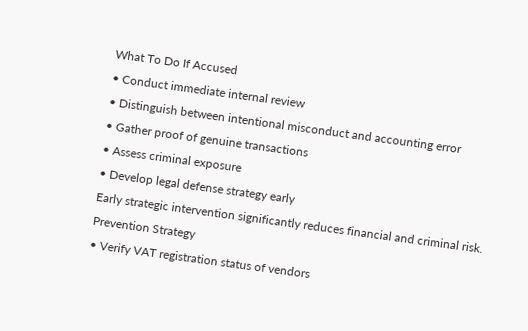What To Do If Accused
• Conduct immediate internal review
• Distinguish between intentional misconduct and accounting error
• Gather proof of genuine transactions
• Assess criminal exposure
• Develop legal defense strategy early
Early strategic intervention significantly reduces financial and criminal risk.
Prevention Strategy
• Verify VAT registration status of vendors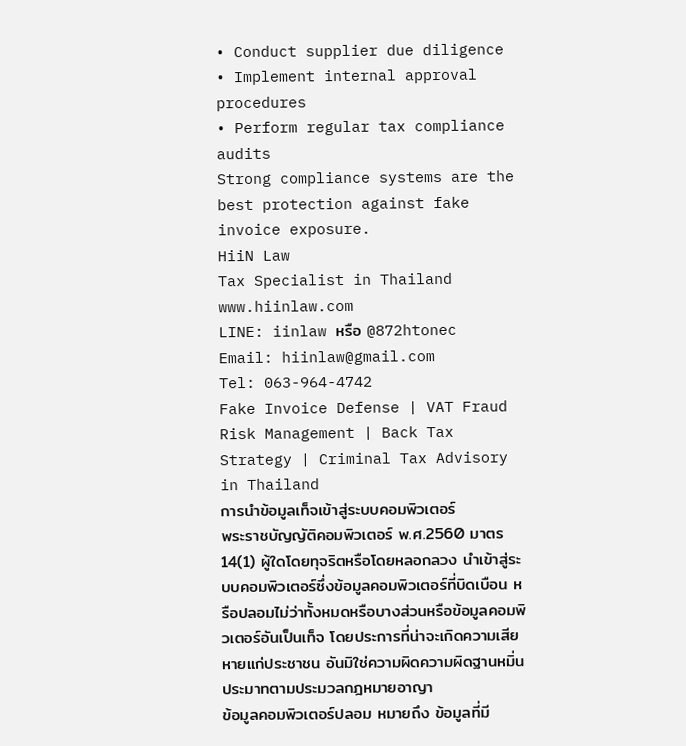• Conduct supplier due diligence
• Implement internal approval procedures
• Perform regular tax compliance audits
Strong compliance systems are the best protection against fake invoice exposure.
HiiN Law
Tax Specialist in Thailand
www.hiinlaw.com
LINE: iinlaw หรือ @872htonec
Email: hiinlaw@gmail.com
Tel: 063-964-4742
Fake Invoice Defense | VAT Fraud Risk Management | Back Tax Strategy | Criminal Tax Advisory in Thailand
การนำข้อมูลเท็จเข้าสู่ระบบคอมพิวเตอร์
พระราชบัญญัติคอมพิวเตอร์ พ.ศ.2560 มาตร14(1) ผู้ใดโดยทุจริตหรือโดยหลอกลวง นำเข้าสู่ระบบคอมพิวเตอร์ซึ่งข้อมูลคอมพิวเตอร์ที่บิดเบือน หรือปลอมไม่ว่าทั้งหมดหรือบางส่วนหรือข้อมูลคอมพิวเตอร์อันเป็นเท็จ โดยประการที่น่าจะเกิดความเสียหายแก่ประชาชน อันมิใช่ความผิดความผิดฐานหมิ่นประมาทตามประมวลกฎหมายอาญา
ข้อมูลคอมพิวเตอร์ปลอม หมายถึง ข้อมูลที่มี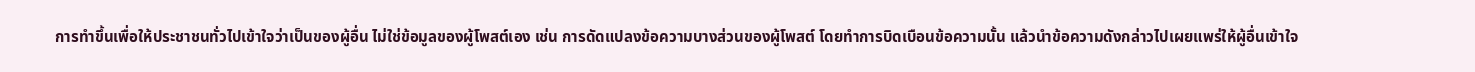การทำขึ้นเพื่อให้ประชาชนทั่วไปเข้าใจว่าเป็นของผู้อื่น ไม่ใช่ข้อมูลของผู้โพสต์เอง เช่น การดัดแปลงข้อความบางส่วนของผู้โพสต์ โดยทำการบิดเบือนข้อความนั้น แล้วนำข้อความดังกล่าวไปเผยแพร่ให้ผู้อื่นเข้าใจ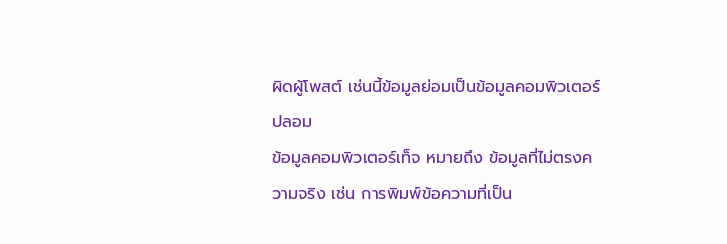ผิดผู้โพสต์ เช่นนี้ข้อมูลย่อมเป็นข้อมูลคอมพิวเตอร์ปลอม
ข้อมูลคอมพิวเตอร์เท็จ หมายถึง ข้อมูลที่ไม่ตรงความจริง เช่น การพิมพ์ข้อความที่เป็น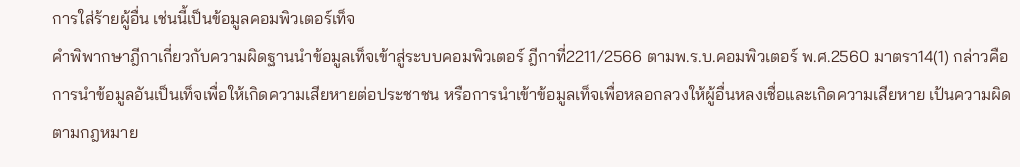การใส่ร้ายผู้อื่น เช่นนี้เป็นข้อมูลคอมพิวเตอร์เท็จ
คำพิพากษาฎีกาเกี่ยวกับความผิดฐานนำข้อมูลเท็จเข้าสู่ระบบคอมพิวเตอร์ ฎีกาที่2211/2566 ตามพ.ร.บ.คอมพิวเตอร์ พ.ศ.2560 มาตรา14(1) กล่าวคือ การนำข้อมูลอันเป็นเท็จเพื่อให้เกิดความเสียหายต่อประชาชน หรือการนำเข้าข้อมูลเท็จเพื่อหลอกลวงให้ผู้อื่นหลงเชื่อและเกิดความเสียหาย เป้นความผิดตามกฎหมาย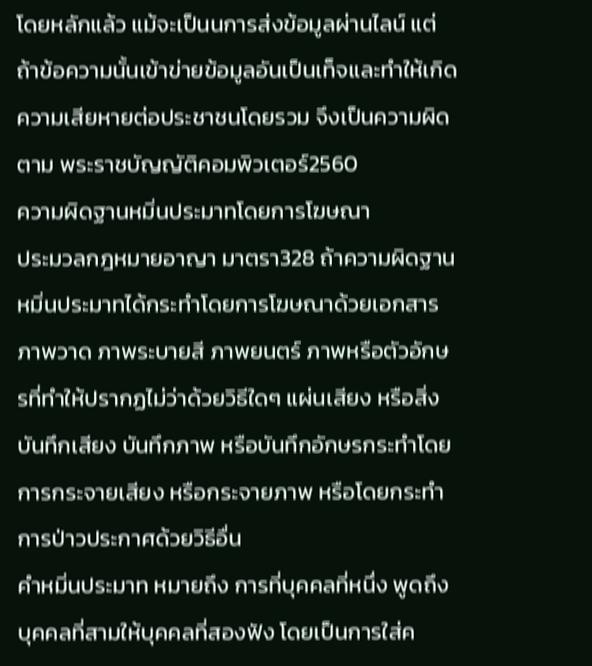โดยหลักแล้ว แม้จะเป็นนการส่งข้อมูลผ่านไลน์ แต่ถ้าข้อความนั้นเข้าข่ายข้อมูลอันเป็นเท็จและทำให้เกิดความเสียหายต่อประชาชนโดยรวม จึงเป็นความผิดตาม พระราชบัญญัติคอมพิวเตอร์2560
ความผิดฐานหมิ่นประมาทโดยการโฆษณา
ประมวลกฎหมายอาญา มาตรา328 ถ้าความผิดฐานหมิ่นประมาทได้กระทำโดยการโฆษณาด้วยเอกสาร ภาพวาด ภาพระบายสี ภาพยนตร์ ภาพหรือตัวอักษรที่ทำให้ปรากฏไม่ว่าด้วยวิธีใดๆ แผ่นเสียง หรือสิ่งบันทึกเสียง บันทึกภาพ หรือบันทึกอักษรกระทำโดยการกระจายเสียง หรือกระจายภาพ หรือโดยกระทำการป่าวประกาศด้วยวิธีอื่น
คำหมิ่นประมาท หมายถึง การที่บุคคลที่หนึ่ง พูดถึงบุคคลที่สามให้บุคคลที่สองฟัง โดยเป็นการใส่ค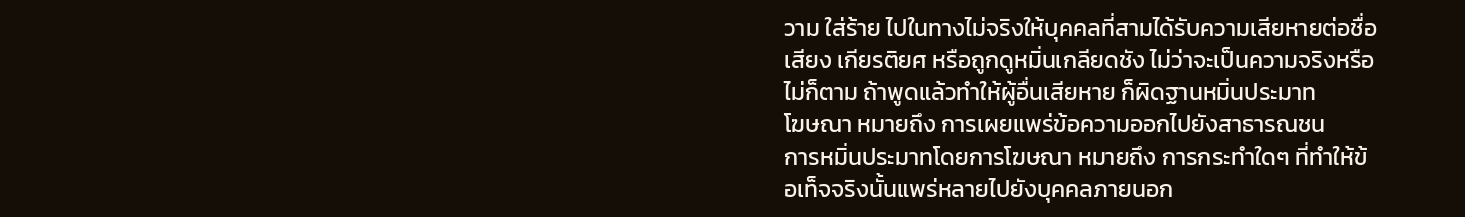วาม ใส่ร้าย ไปในทางไม่จริงให้บุคคลที่สามได้รับความเสียหายต่อชื่อเสียง เกียรติยศ หรือถูกดูหมิ่นเกลียดชัง ไม่ว่าจะเป็นความจริงหรือไม่ก็ตาม ถ้าพูดแล้วทำให้ผู้อื่นเสียหาย ก็ผิดฐานหมิ่นประมาท
โฆษณา หมายถึง การเผยแพร่ข้อความออกไปยังสาธารณชน
การหมิ่นประมาทโดยการโฆษณา หมายถึง การกระทำใดๆ ที่ทำให้ข้อเท็จจริงนั้นแพร่หลายไปยังบุคคลภายนอก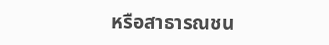หรือสาธารณชน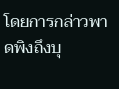โดยการกล่าวพาดพิงถึงบุ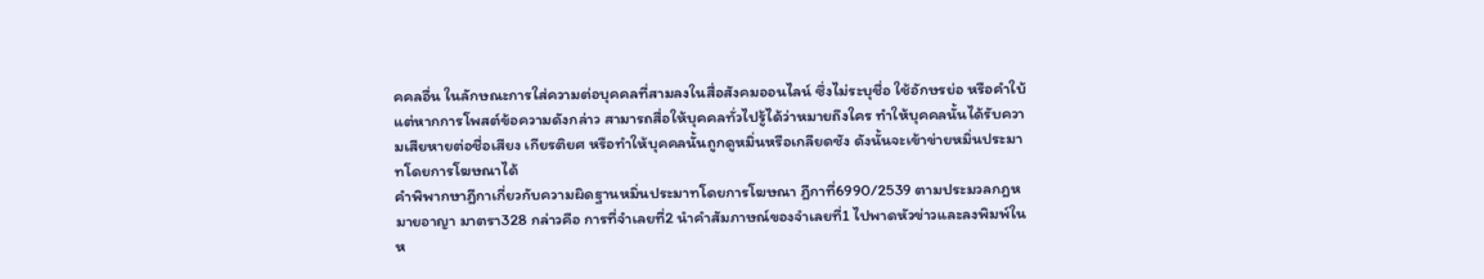คคลอื่น ในลักษณะการใส่ความต่อบุคคลที่สามลงในสื่อสังคมออนไลน์ ซึ่งไม่ระบุชื่อ ใช้อักษรย่อ หรือคำใบ้ แต่หากการโพสต์ข้อความดังกล่าว สามารถสื่อให้บุคคลทั่วไปรู้ได้ว่าหมายถึงใคร ทำให้บุคคลนั้นได้รับความเสียหายต่อชื่อเสียง เกียรติยศ หรือทำให้บุคคลนั้นถูกดูหมิ่นหรือเกลียดชัง ดังนั้นจะเข้าข่ายหมิ่นประมาทโดยการโฆษณาได้
คำพิพากษาฎีกาเกี่ยวกับความผิดฐานหมิ่นประมาทโดยการโฆษณา ฎีกาที่6990/2539 ตามประมวลกฎหมายอาญา มาตรา328 กล่าวคือ การที่จำเลยที่2 นำคำสัมภาษณ์ของจำเลยที่1 ไปพาดหัวข่าวและลงพิมพ์ในห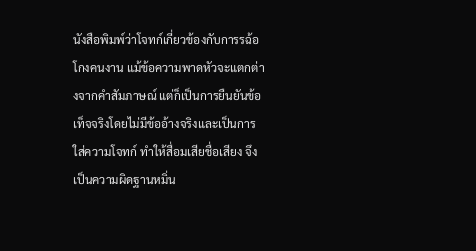นังสือพิมพ์ว่าโจทก์เกี่ยวข้องกับการรฉ้อโกงคนงาน แม้ข้อความพาดหัวจะแตกต่างจากคำสัมภาษณ์ แต่ก็เป็นการยืนยันข้อเท็จจริงโดยไม่มีข้ออ้างจริงและเป็นการใส่ความโจทก์ ทำให้สื่อมเสียชื่อเสียง จึงเป็นความผิดฐานหมิ่น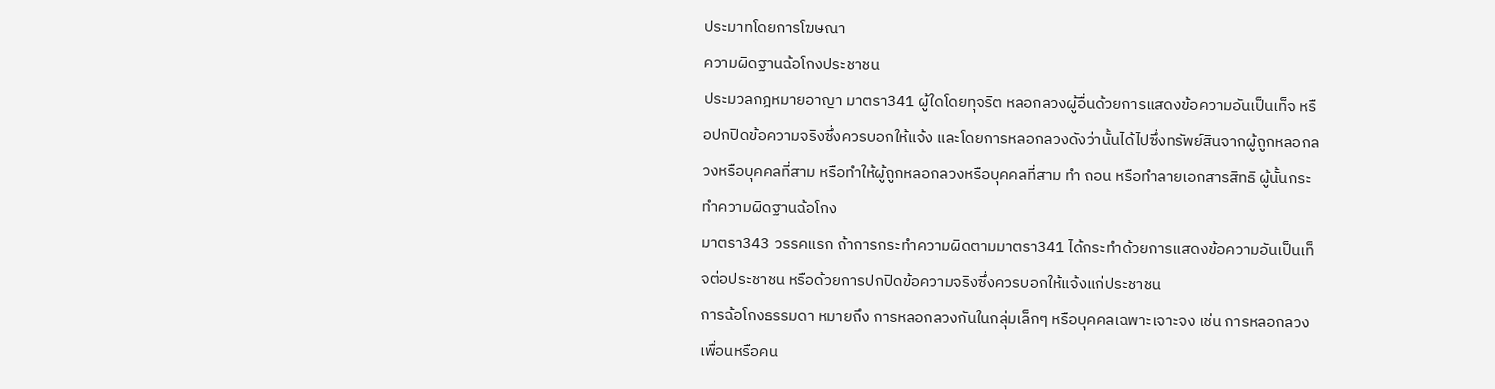ประมาทโดยการโฆษณา
ความผิดฐานฉ้อโกงประชาชน
ประมวลกฎหมายอาญา มาตรา341 ผู้ใดโดยทุจริต หลอกลวงผู้อื่นด้วยการแสดงข้อความอันเป็นเท็จ หรือปกปิดข้อความจริงซึ่งควรบอกให้แจ้ง และโดยการหลอกลวงดังว่านั้นได้ไปซึ่งทรัพย์สินจากผู้ถูกหลอกลวงหรือบุคคลที่สาม หรือทำให้ผู้ถูกหลอกลวงหรือบุคคลที่สาม ทำ ถอน หรือทำลายเอกสารสิทธิ ผู้นั้นกระทำความผิดฐานฉ้อโกง
มาตรา343 วรรคแรก ถ้าการกระทำความผิดตามมาตรา341 ได้กระทำด้วยการแสดงข้อความอันเป็นเท็จต่อประชาชน หรือด้วยการปกปิดข้อความจริงซึ่งควรบอกให้แจ้งแก่ประชาชน
การฉ้อโกงธรรมดา หมายถึง การหลอกลวงกันในกลุ่มเล็กๆ หรือบุคคลเฉพาะเจาะจง เช่น การหลอกลวงเพื่อนหรือคน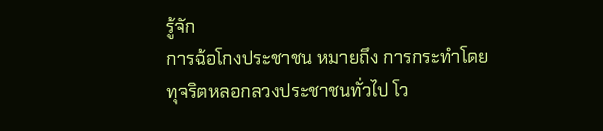รู้จัก
การฉ้อโกงประชาชน หมายถึง การกระทำโดยทุจริตหลอกลวงประชาชนทั่วไป โว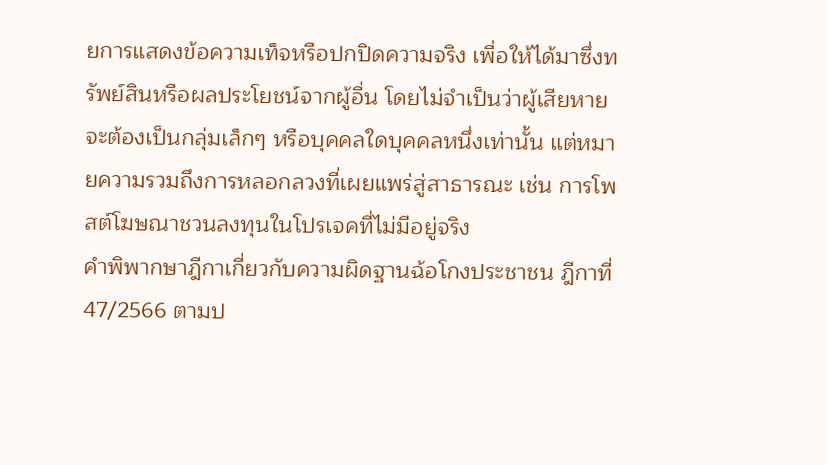ยการแสดงข้อความเท็จหรือปกปิดความจริง เพื่อให้ได้มาซึ่งทรัพย์สินหรือผลประโยชน์จากผู้อื่น โดยไม่จำเป็นว่าผู้เสียหายจะต้องเป็นกลุ่มเล็กๆ หรือบุคคลใดบุคคลหนึ่งเท่านั้น แต่หมายความรวมถึงการหลอกลวงที่เผยแพร่สู่สาธารณะ เช่น การโพสต์โฆษณาชวนลงทุนในโปรเจคที่ไม่มีอยู่จริง
คำพิพากษาฎีกาเกี่ยวกับความผิดฐานฉ้อโกงประชาชน ฎีกาที่47/2566 ตามป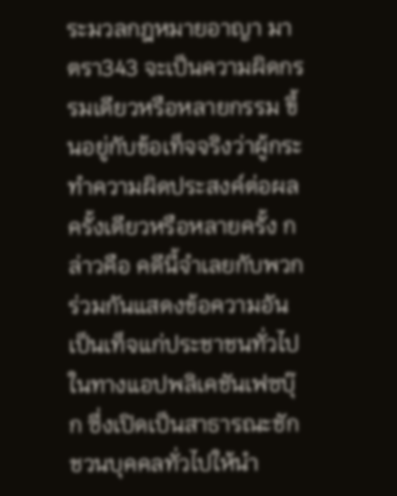ระมวลกฎหมายอาญา มาตรา343 จะเป็นความผิดกรรมเดียวหรือหลายกรรม ขึ้นอยู่กับข้อเท็จจริงว่าผู้กระทำความผิดประสงค์ต่อผลครั้งเดียวหรือหลายครั้ง กล่าวคือ คดีนี้จำเลยกับพวกร่วมกันแสดงข้อความอันเป็นเท็จแก่ประชาชนทั่วไปในทางแอปพลิเคชันเฟซบุ๊ก ซึ่งเปิดเป็นสาธารณะชักชวนบุคคลทั่วไปให้นำ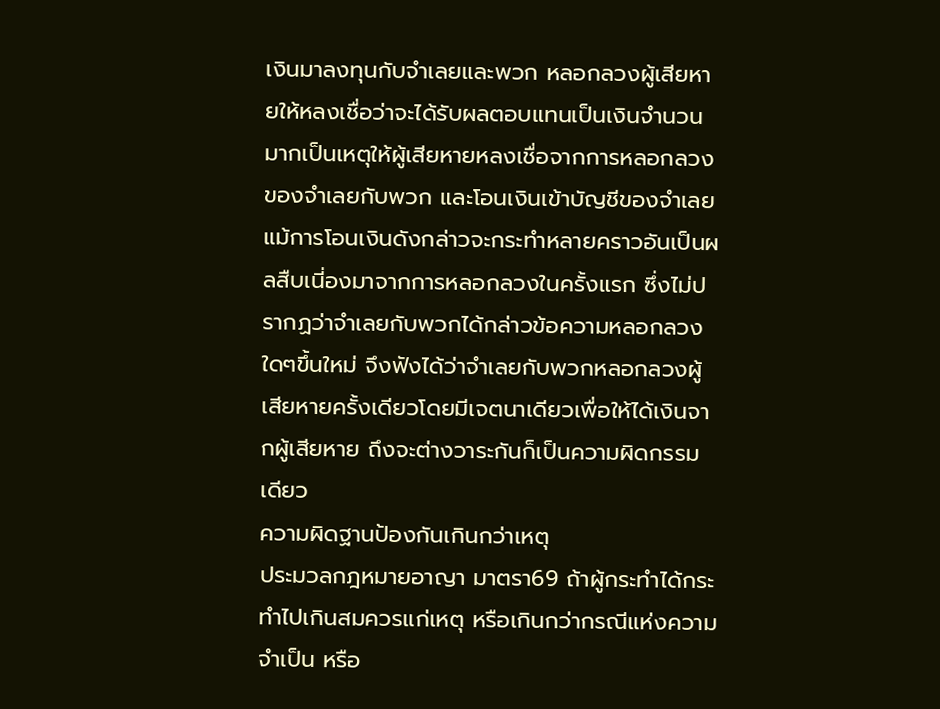เงินมาลงทุนกับจำเลยและพวก หลอกลวงผู้เสียหายให้หลงเชื่อว่าจะได้รับผลตอบแทนเป็นเงินจำนวนมากเป็นเหตุให้ผู้เสียหายหลงเชื่อจากการหลอกลวงของจำเลยกับพวก และโอนเงินเข้าบัญชีของจำเลย แม้การโอนเงินดังกล่าวจะกระทำหลายคราวอันเป็นผลสืบเนี่องมาจากการหลอกลวงในครั้งแรก ซึ่งไม่ปรากฏว่าจำเลยกับพวกได้กล่าวข้อความหลอกลวงใดๆขึ้นใหม่ จึงฟังได้ว่าจำเลยกับพวกหลอกลวงผู้เสียหายครั้งเดียวโดยมีเจตนาเดียวเพื่อให้ได้เงินจากผู้เสียหาย ถึงจะต่างวาระกันก็เป็นความผิดกรรมเดียว
ความผิดฐานป้องกันเกินกว่าเหตุ
ประมวลกฎหมายอาญา มาตรา69 ถ้าผู้กระทำได้กระทำไปเกินสมควรแก่เหตุ หรือเกินกว่ากรณีแห่งความจำเป็น หรือ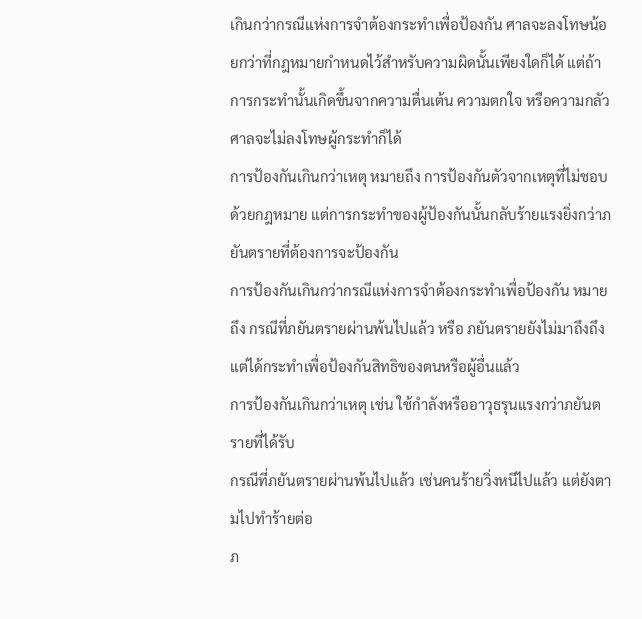เกินกว่ากรณีแห่งการจำต้องกระทำเพื่อป้องกัน ศาลจะลงโทษน้อยกว่าที่กฎหมายกำหนดไว้สำหรับความผิดนั้นเพียงใดก็ได้ แต่ถ้าการกระทำนั้นเกิดขึ้นจากความตื่นเต้น ความตกใจ หรือความกลัว ศาลจะไม่ลงโทษผู้กระทำก็ได้
การป้องกันเกินกว่าเหตุ หมายถึง การป้องกันตัวจากเหตุที่ไม่ชอบด้วยกฎหมาย แต่การกระทำของผู้ป้องกันนั้นกลับร้ายแรงยิ่งกว่าภยันตรายที่ต้องการจะป้องกัน
การป้องกันเกินกว่ากรณีแห่งการจำต้องกระทำเพื่อป้องกัน หมายถึง กรณีที่ภยันตรายผ่านพ้นไปแล้ว หรือ ภยันตรายยังไม่มาถึงถึง แต่ได้กระทำเพื่อป้องกันสิทธิของตนหรือผู้อื่นแล้ว
การป้องกันเกินกว่าเหตุ เช่น ใช้กำลังหรืออาวุธรุนแรงกว่าภยันตรายที่ได้รับ
กรณีที่ภยันตรายผ่านพ้นไปแล้ว เช่นคนร้ายวิ่งหนีไปแล้ว แต่ยังตามไปทำร้ายต่อ
ภ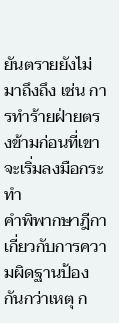ยันตรายยังไม่มาถึงถึง เช่น การทำร้ายฝ่ายตรงข้ามก่อนที่เขาจะเริ่มลงมือกระทำ
คำพิพากษาฎีกาเกี่ยวกับการความผิดฐานป้องกันกว่าเหตุ ก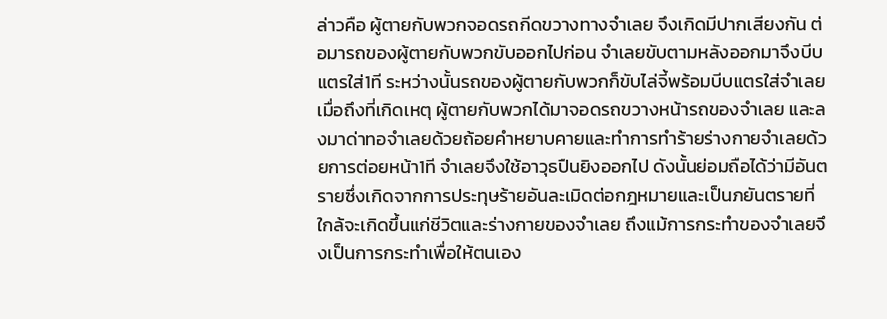ล่าวคือ ผู้ตายกับพวกจอดรถกีดขวางทางจำเลย จึงเกิดมีปากเสียงกัน ต่อมารถของผู้ตายกับพวกขับออกไปก่อน จำเลยขับตามหลังออกมาจึงบีบแตรใส่1ที ระหว่างนั้นรถของผู้ตายกับพวกก็ขับไล่จี้พร้อมบีบแตรใส่จำเลย เมื่อถึงที่เกิดเหตุ ผู้ตายกับพวกได้มาจอดรถขวางหน้ารถของจำเลย และลงมาด่าทอจำเลยด้วยถ้อยคำหยาบคายและทำการทำร้ายร่างกายจำเลยด้วยการต่อยหน้า1ที จำเลยจึงใช้อาวุธปืนยิงออกไป ดังนั้นย่อมถือได้ว่ามีอันตรายซึ่งเกิดจากการประทุษร้ายอันละเมิดต่อกฎหมายและเป็นภยันตรายที่ใกล้จะเกิดขึ้นแก่ชีวิตและร่างกายของจำเลย ถึงแม้การกระทำของจำเลยจึงเป็นการกระทำเพื่อให้ตนเอง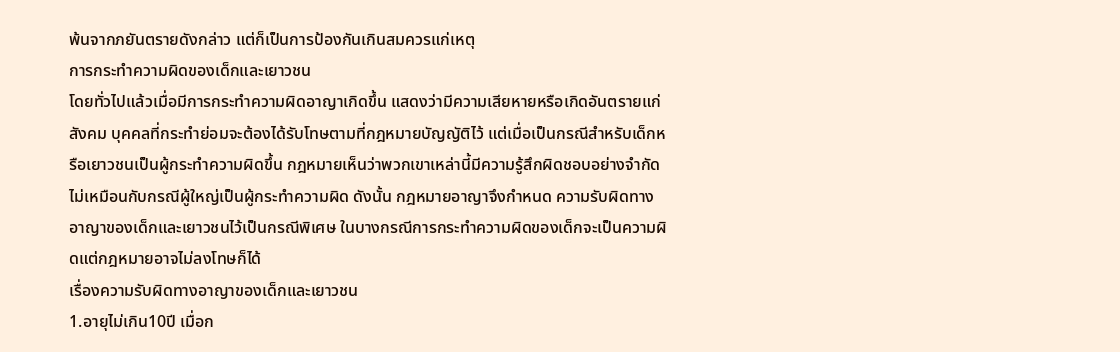พ้นจากภยันตรายดังกล่าว แต่ก็เป็นการป้องกันเกินสมควรแก่เหตุ
การกระทำความผิดของเด็กและเยาวชน
โดยทั่วไปแล้วเมื่อมีการกระทำความผิดอาญาเกิดขึ้น แสดงว่ามีความเสียหายหรือเกิดอันตรายแก่สังคม บุคคลที่กระทำย่อมจะต้องได้รับโทษตามที่กฎหมายบัญญัติไว้ แต่เมื่อเป็นกรณีสำหรับเด็กหรือเยาวชนเป็นผู้กระทำความผิดขึ้น กฎหมายเห็นว่าพวกเขาเหล่านี้มีความรู้สึกผิดชอบอย่างจำกัด ไม่เหมือนกับกรณีผู้ใหญ่เป็นผู้กระทำความผิด ดังนั้น กฎหมายอาญาจึงกำหนด ความรับผิดทางอาญาของเด็กและเยาวชนไว้เป็นกรณีพิเศษ ในบางกรณีการกระทำความผิดของเด็กจะเป็นความผิดแต่กฎหมายอาจไม่ลงโทษก็ได้
เรื่องความรับผิดทางอาญาของเด็กและเยาวชน
1.อายุไม่เกิน10ปี เมื่อก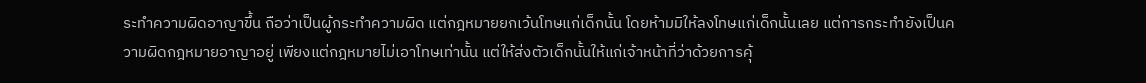ระทำความผิดอาญาขึ้น ถือว่าเป็นผู้กระทำความผิด แต่กฎหมายยกเว้นโทษแก่เด็กนั้น โดยห้ามมิให้ลงโทษแก่เด็กนั้นเลย แต่การกระทำยังเป็นความผิดกฎหมายอาญาอยู่ เพียงแต่กฎหมายไม่เอาโทษเท่านั้น แต่ให้ส่งตัวเด็กนั้นให้แก่เจ้าหน้าที่ว่าด้วยการคุ้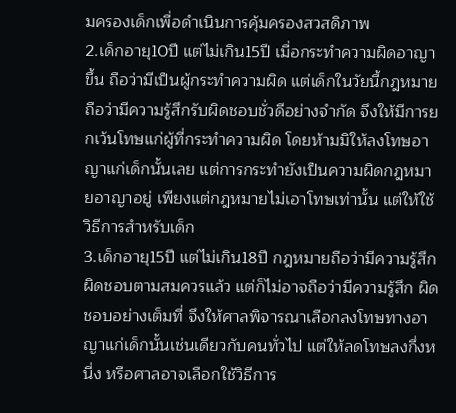มครองเด็กเพื่อดำเนินการคุ้มครองสวสดิภาพ
2.เด็กอายุ10ปี แต่ไม่เกิน15ปี เมื่อกระทำความผิดอาญาขึ้น ถือว่ามีเป็นผู้กระทำความผิด แต่เด็กในวัยนี้กฎหมายถือว่ามีความรู้สึกรับผิดชอบชั่วดีอย่างจำกัด จึงให้มีการยกเว้นโทษแก่ผู้ที่กระทำความผิด โดยห้ามมิให้ลงโทษอาญาแก่เด็กนั้นเลย แต่การกระทำยังเป็นความผิดกฎหมายอาญาอยู่ เพียงแต่กฎหมายไม่เอาโทษเท่านั้น แต่ให้ใช้วิธีการสำหรับเด็ก
3.เด็กอายุ15ปี แต่ไม่เกิน18ปี กฎหมายถือว่ามีความรู้สึกผิดชอบตามสมควรแล้ว แต่ก็ไม่อาจถือว่ามีความรู้สึก ผิดชอบอย่างเต็มที่ จึงให้ศาลพิจารณาเลือกลงโทษทางอาญาแก่เด็กนั้นเช่นเดียวกับคนทั่วไป แต่ให้ลดโทษลงกึ่งหนี่ง หรือศาลอาจเลือกใช้วิธีการ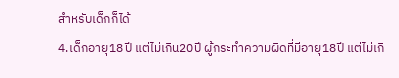สำหรับเด็กก็ได้
4.เด็กอายุ18ปี แต่ไม่เกิน20ปี ผู้กระทำความผิดที่มีอายุ18ปี แต่ไม่เกิ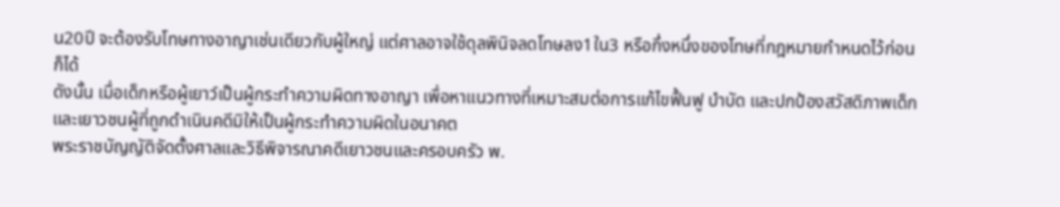น20ปี จะต้องรับโทษทางอาญาเช่นเดียวกับผู้ใหญ่ แต่ศาลอาจใช้ดุลพินิจลดโทษลง1ใน3 หรือกึ่งหนึ่งของโทษที่กฎหมายกำหนดไว้ก่อนก็ได้
ดังนั้น เมื่อเด็กหรือผู้เยาว์เป็นผู้กระทำความผิดทางอาญา เพื่อหาแนวทางที่เหมาะสมต่อการแก้ไขฟื้นฟู บำบัด และปกป้องสวัสดิภาพเด็กและเยาวชนผู้ที่ถูกดำเนินคดีมิให้เป็นผู้กระทำความผิดในอนาคต
พระราชบัญญัติจัดตั้งศาลและวิธีพิจารณาคดีเยาวชนและครอบครัว พ.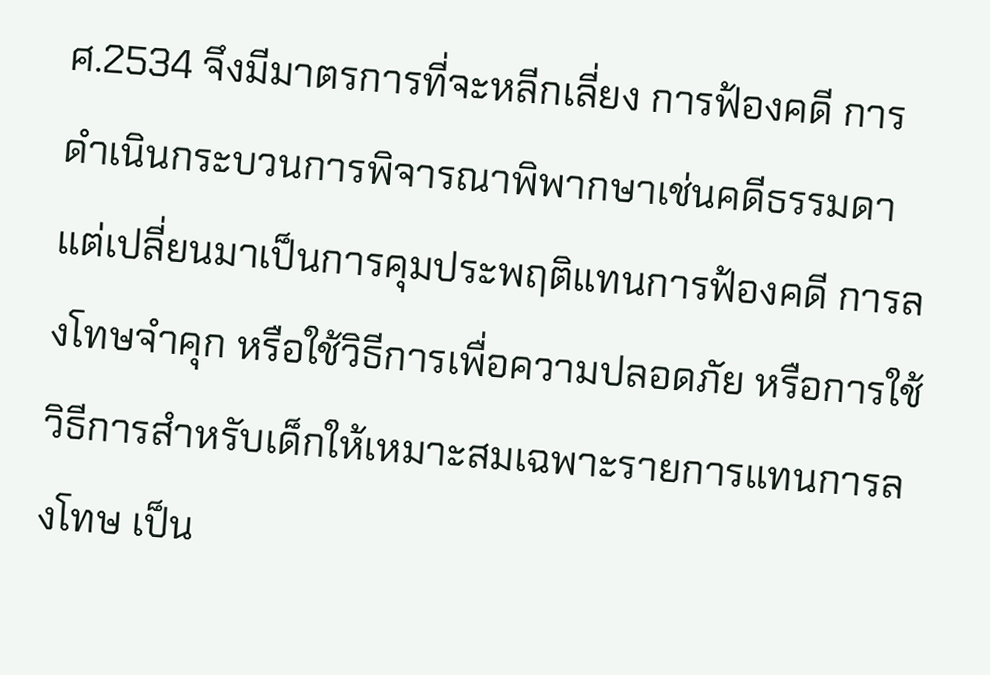ศ.2534 จึงมีมาตรการที่จะหลีกเลี่ยง การฟ้องคดี การดำเนินกระบวนการพิจารณาพิพากษาเช่นคดีธรรมดา แต่เปลี่ยนมาเป็นการคุมประพฤติแทนการฟ้องคดี การลงโทษจำคุก หรือใช้วิธีการเพื่อความปลอดภัย หรือการใช้วิธีการสำหรับเด็กให้เหมาะสมเฉพาะรายการแทนการลงโทษ เป็น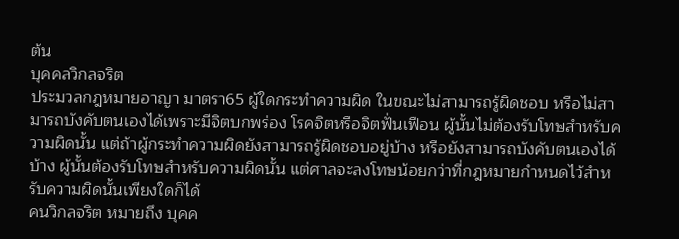ต้น
บุคคลวิกลจริต
ประมวลกฎหมายอาญา มาตรา65 ผู้ใดกระทำความผิด ในขณะไม่สามารถรู้ผิดชอบ หรือไม่สามารถบังคับตนเองได้เพราะมีจิตบกพร่อง โรคจิตหรือจิตฟั่นเฟือน ผู้นั้นไม่ต้องรับโทษสำหรับความผิดนั้น แต่ถ้าผู้กระทำความผิดยังสามารถรู้ผิดชอบอยู่บ้าง หรือยังสามารถบังคับตนเองได้บ้าง ผู้นั้นต้องรับโทษสำหรับความผิดนั้น แต่ศาลจะลงโทษน้อยกว่าที่กฎหมายกำหนดไว้สำหรับความผิดนั้นเพียงใดก็ได้
คนวิกลจริต หมายถึง บุคค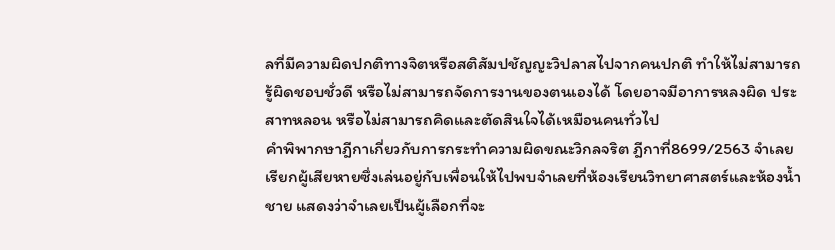ลที่มีความผิดปกติทางจิตหรือสติสัมปชัญญะวิปลาสไปจากคนปกติ ทำให้ไม่สามารถรู้ผิดชอบชั่วดี หรือไม่สามารถจัดการงานของตนเองได้ โดยอาจมีอาการหลงผิด ประสาทหลอน หรือไม่สามารถคิดและตัดสินใจได้เหมือนคนทั่วไป
คำพิพากษาฎีกาเกี่ยวกับการกระทำความผิดขณะวิกลจริต ฎีกาที่8699/2563 จำเลยเรียกผู้เสียหายซึ่งเล่นอยู่กับเพื่อนให้ไปพบจำเลยที่ห้องเรียนวิทยาศาสตร์และห้องน้ำชาย แสดงว่าจำเลยเป็นผู้เลือกที่จะ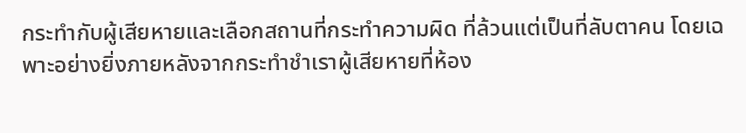กระทำกับผู้เสียหายและเลือกสถานที่กระทำความผิด ที่ล้วนแต่เป็นที่ลับตาคน โดยเฉพาะอย่างยิ่งภายหลังจากกระทำชำเราผู้เสียหายที่ห้อง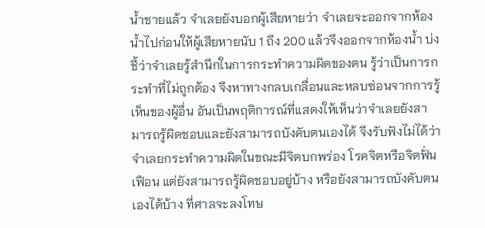น้ำชายแล้ว จำเลยยังบอกผู้เสียหายว่า จำเลยจะออกจากห้องน้ำไปก่อนให้ผู้เสียหายนับ 1 ถึง 200 แล้วจึงออกจากห้องน้ำ บ่งชี้ว่าจำเลยรู้สำนึกในการกระทำความผิดของตน รู้ว่าเป็นการกระทำที่ไม่ถูกต้อง จึงหาทางกลบเกลื่อนและหลบซ่อนจากการรู้เห็นของผู้อื่น อันเป็นพฤติการณ์ที่แสดงให้เห็นว่าจำเลยยังสามารถรู้ผิดชอบและยังสามารถบังคับตนเองได้ จึงรับฟังไม่ได้ว่า จำเลยกระทำความผิดในขณะมีจิตบกพร่อง โรคจิตหรือจิตฟั่นเฟือน แต่ยังสามารถรู้ผิดชอบอยู่บ้าง หรือยังสามารถบังคับตนเองได้บ้าง ที่ศาลจะลงโทษ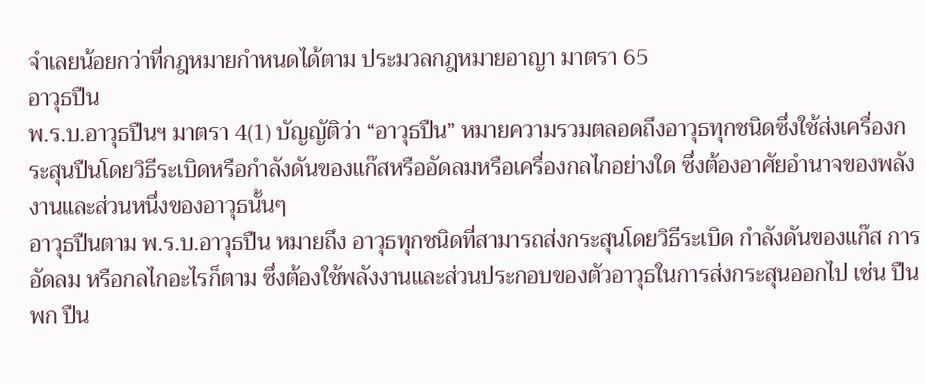จำเลยน้อยกว่าที่กฎหมายกำหนดได้ตาม ประมวลกฎหมายอาญา มาตรา 65
อาวุธปืน
พ.ร.บ.อาวุธปืนฯ มาตรา 4(1) บัญญัติว่า “อาวุธปืน” หมายความรวมตลอดถึงอาวุธทุกชนิดซึ่งใช้ส่งเครื่องกระสุนปืนโดยวิธีระเบิดหรือกำลังดันของแก๊สหรืออัดลมหรือเครื่องกลไกอย่างใด ซึ่งต้องอาศัยอำนาจของพลังงานและส่วนหนึ่งของอาวุธนั้นๆ
อาวุธปืนตาม พ.ร.บ.อาวุธปืน หมายถึง อาวุธทุกชนิดที่สามารถส่งกระสุนโดยวิธีระเบิด กำลังดันของแก๊ส การอัดลม หรือกลไกอะไรก็ตาม ซึ่งต้องใช้พลังงานและส่วนประกอบของตัวอาวุธในการส่งกระสุนออกไป เช่น ปืนพก ปืน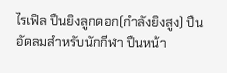ไรเฟิล ปืนยิงลูกดอก(กำลังยิงสูง) ปืนอัดลมสำหรับนักกีฬา ปืนหน้า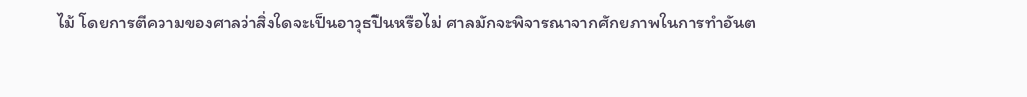ไม้ โดยการตีความของศาลว่าสิ่งใดจะเป็นอาวุธปืนหรือไม่ ศาลมักจะพิจารณาจากศักยภาพในการทำอันต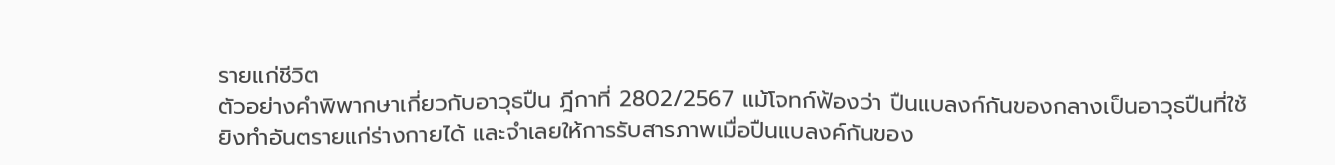รายแก่ชีวิต
ตัวอย่างคำพิพากษาเกี่ยวกับอาวุธปืน ฎีกาที่ 2802/2567 แม้โจทก์ฟ้องว่า ปืนแบลงก์กันของกลางเป็นอาวุธปืนที่ใช้ยิงทำอันตรายแก่ร่างกายได้ และจำเลยให้การรับสารภาพเมื่อปืนแบลงค์กันของ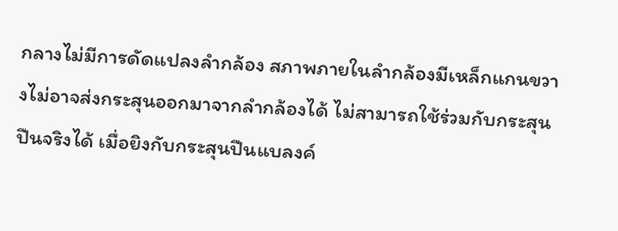กลางไม่มีการดัดแปลงลำกล้อง สภาพภายในลำกล้องมีเหล็กแกนขวางไม่อาจส่งกระสุนออกมาจากลำกล้องได้ ไม่สามารถใช้ร่วมกับกระสุนปืนจริงได้ เมื่อยิงกับกระสุนปืนแบลงค์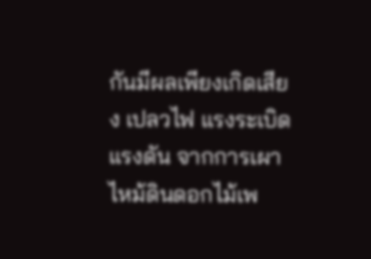กันมีผลเพียงเกิดเสียง เปลวไฟ แรงระเบิด แรงดัน จากการเผาไหม้ดินดอกไม้เพ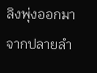ลิงพุ่งออกมาจากปลายลำ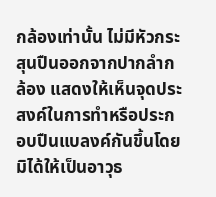กล้องเท่านั้น ไม่มีหัวกระสุนปืนออกจากปากลำกล้อง แสดงให้เห็นจุดประสงค์ในการทำหรือประกอบปืนแบลงค์กันขึ้นโดยมิได้ให้เป็นอาวุธ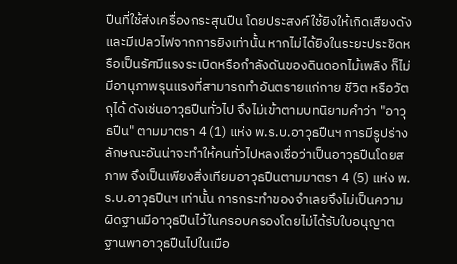ปืนที่ใช้ส่งเครื่องกระสุนปืน โดยประสงค์ใช้ยิงให้เกิดเสียงดังและมีเปลวไฟจากการยิงเท่านั้น หากไม่ได้ยิงในระยะประชิดหรือเป็นรัศมีแรงระเบิดหรือกำลังดันของดินดอกไม้เพลิง ก็ไม่มีอานุภาพรุนแรงที่สามารถทำอันตรายแก่กาย ชีวิต หรือวัตถุได้ ดังเช่นอาวุธปืนทั่วไป จึงไม่เข้าตามบทนิยามคำว่า "อาวุธปืน" ตามมาตรา 4 (1) แห่ง พ.ร.บ.อาวุธปืนฯ การมีรูปร่างลักษณะอันน่าจะทำให้คนทั่วไปหลงเชื่อว่าเป็นอาวุธปืนโดยสภาพ จึงเป็นเพียงสิ่งเทียมอาวุธปืนตามมาตรา 4 (5) แห่ง พ.ร.บ.อาวุธปืนฯ เท่านั้น การกระทำของจำเลยจึงไม่เป็นความผิดฐานมีอาวุธปืนไว้ในครอบครองโดยไม่ได้รับใบอนุญาต ฐานพาอาวุธปืนไปในเมือ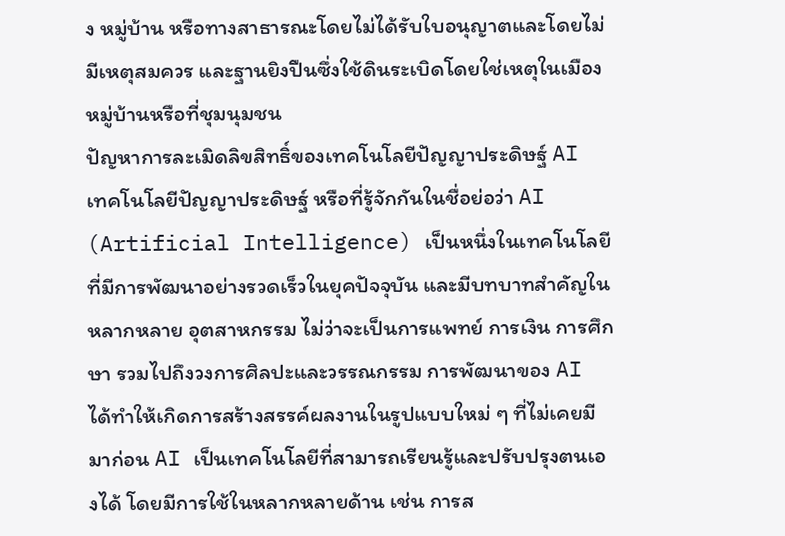ง หมู่บ้าน หรือทางสาธารณะโดยไม่ได้รับใบอนุญาตและโดยไม่มีเหตุสมควร และฐานยิงปืนซึ่งใช้ดินระเบิดโดยใช่เหตุในเมือง หมู่บ้านหรือที่ชุมนุมชน
ปัญหาการละเมิดลิขสิทธิ์ของเทคโนโลยีปัญญาประดิษฐ์ AI
เทคโนโลยีปัญญาประดิษฐ์ หรือที่รู้จักกันในชื่อย่อว่า AI (Artificial Intelligence) เป็นหนึ่งในเทคโนโลยีที่มีการพัฒนาอย่างรวดเร็วในยุคปัจจุบัน และมีบทบาทสำคัญในหลากหลาย อุตสาหกรรม ไม่ว่าจะเป็นการแพทย์ การเงิน การศึกษา รวมไปถึงวงการศิลปะและวรรณกรรม การพัฒนาของ AI ได้ทำให้เกิดการสร้างสรรค์ผลงานในรูปแบบใหม่ ๆ ที่ไม่เคยมีมาก่อน AI เป็นเทคโนโลยีที่สามารถเรียนรู้และปรับปรุงตนเองได้ โดยมีการใช้ในหลากหลายด้าน เช่น การส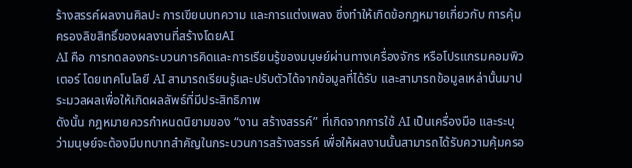ร้างสรรค์ผลงานศิลปะ การเขียนบทความ และการแต่งเพลง ซึ่งทำให้เกิดข้อกฎหมายเกี่ยวกับ การคุ้มครองลิขสิทธิ์ของผลงานที่สร้างโดยAI
AI คือ การทดลองกระบวนการคิดและการเรียนรู้ของมนุษย์ผ่านทางเครื่องจักร หรือโปรแกรมคอมพิวเตอร์ โดยเทคโนโลยี AI สามารถเรียนรู้และปรับตัวได้จากข้อมูลที่ได้รับ และสามารถข้อมูลเหล่านั้นมาประมวลผลเพื่อให้เกิดผลลัพธ์ที่มีประสิทธิภาพ
ดังนั้น กฎหมายควรกำหนดนิยามของ “งาน สร้างสรรค์” ที่เกิดจากการใช้ AI เป็นเครื่องมือ และระบุว่ามนุษย์จะต้องมีบทบาทสำคัญในกระบวนการสร้างสรรค์ เพื่อให้ผลงานนั้นสามารถได้รับความคุ้มครอ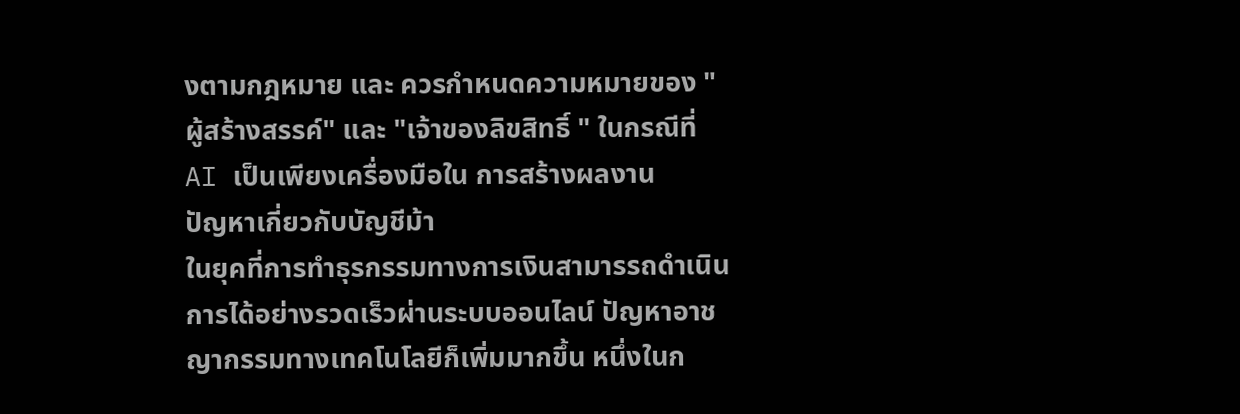งตามกฎหมาย และ ควรกำหนดความหมายของ "ผู้สร้างสรรค์" และ "เจ้าของลิขสิทธิ์ " ในกรณีที่ AI เป็นเพียงเครื่องมือใน การสร้างผลงาน
ปัญหาเกี่ยวกับบัญชีม้า
ในยุคที่การทำธุรกรรมทางการเงินสามารรถดำเนินการได้อย่างรวดเร็วผ่านระบบออนไลน์ ปัญหาอาชญากรรมทางเทคโนโลยีก็เพิ่มมากขึ้น หนึ่งในก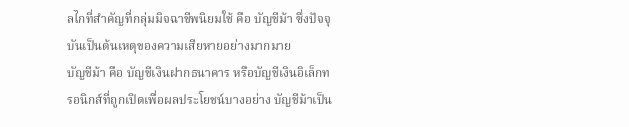ลไกที่สำคัญที่กลุ่มมิจฉาชีพนิยมใช้ คือ บัญชีม้า ซึ่งปัจจุบันเป็นต้นเหตุของความเสียหายอย่างมากมาย
บัญชีม้า คือ บัญชีเงินฝากธนาคาร หรือบัญชีเงินอิเล็กทรอนิกส์ที่ถูกเปิดเพื่อผลประโยชน์บางอย่าง บัญชีม้าเป็น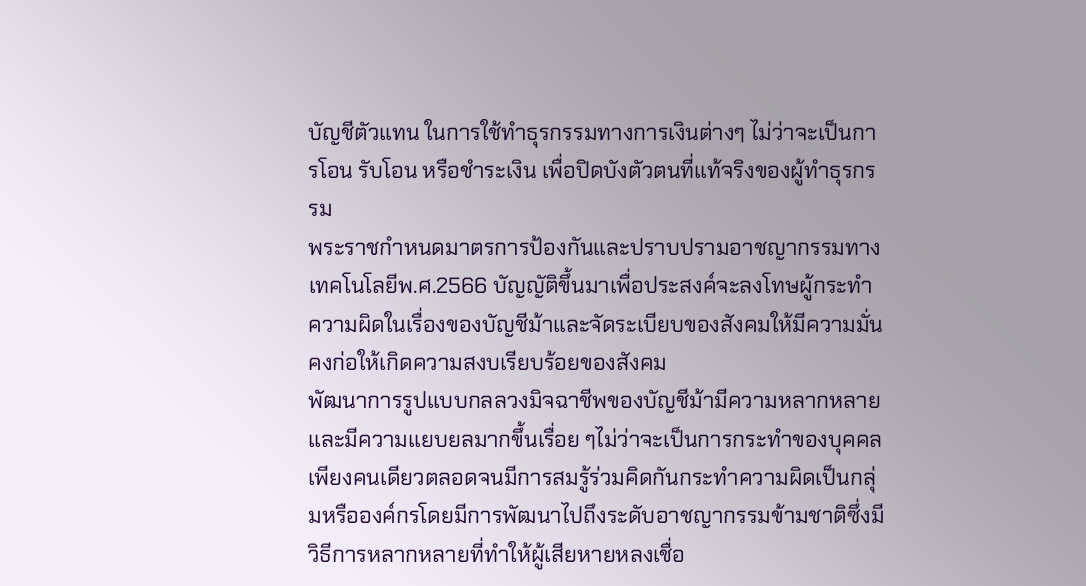บัญชีตัวแทน ในการใช้ทำธุรกรรมทางการเงินต่างๆ ไม่ว่าจะเป็นการโอน รับโอน หรือชำระเงิน เพื่อปิดบังตัวตนที่แท้จริงของผู้ทำธุรกรรม
พระราชกำหนดมาตรการป้องกันและปราบปรามอาชญากรรมทางเทคโนโลยีพ.ศ.2566 บัญญัติขึ้นมาเพื่อประสงค์จะลงโทษผู้กระทำความผิดในเรื่องของบัญชีม้าและจัดระเบียบของสังคมให้มีความมั่นคงก่อให้เกิดความสงบเรียบร้อยของสังคม
พัฒนาการรูปแบบกลลวงมิจฉาชีพของบัญชีม้ามีความหลากหลายและมีความแยบยลมากขึ้นเรื่อย ๆไม่ว่าจะเป็นการกระทำของบุคคลเพียงคนเดียวตลอดจนมีการสมรู้ร่วมคิดกันกระทำความผิดเป็นกลุ่มหรือองค์กรโดยมีการพัฒนาไปถึงระดับอาชญากรรมข้ามชาติซึ่งมีวิธีการหลากหลายที่ทำให้ผู้เสียหายหลงเชื่อ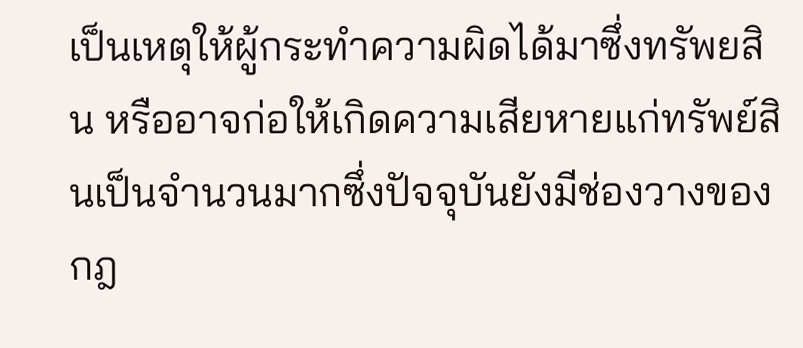เป็นเหตุให้ผู้กระทำความผิดได้มาซึ่งทรัพยสิน หรืออาจก่อให้เกิดความเสียหายแก่ทรัพย์สินเป็นจำนวนมากซึ่งปัจจุบันยังมีช่องวางของกฎ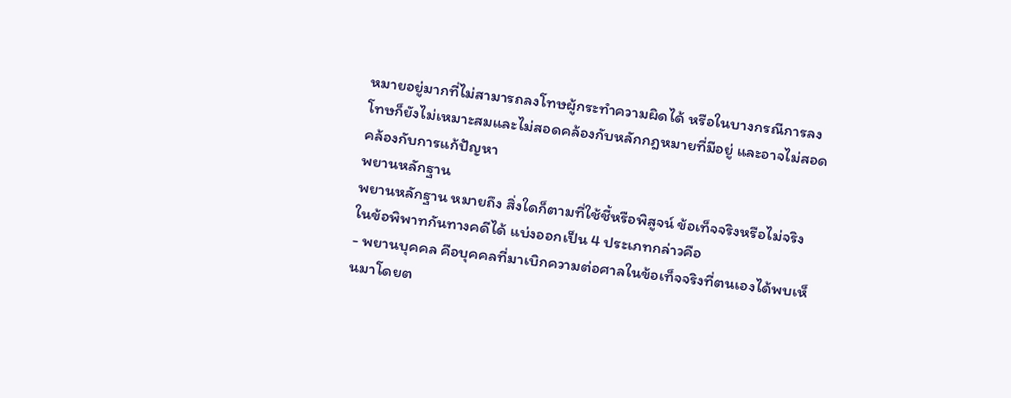หมายอยู่มากที่ไม่สามารถลงโทษผู้กระทำความผิดได้ หรือในบางกรณีการลงโทษก็ยังไม่เหมาะสมและไม่สอดคล้องกับหลักกฎหมายที่มีอยู่ และอาจไม่สอดคล้องกับการแก้ปัญหา
พยานหลักฐาน
พยานหลักฐาน หมายถึง สิ่งใดก็ตามที่ใช้ชี้หรือพิสูจน์ ข้อเท็จจริงหรือไม่จริง ในข้อพิพาทกันทางคดีได้ แบ่งออกเป็น 4 ประเภทกล่าวคือ
- พยานบุคคล คือบุคคลที่มาเบิกความต่อศาลในข้อเท็จจริงที่ตนเองได้พบเห็นมาโดยต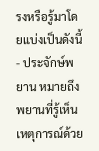รงหรือรู้มาโดยแบ่งเป็นดังนี้
- ประจักษ์พยาน หมายถึง พยานที่รู้เห็นเหตุการณ์ด้วย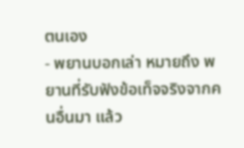ตนเอง
- พยานบอกเล่า หมายถึง พยานที่รับฟังข้อเท็จจริงจากคนอื่นมา แล้ว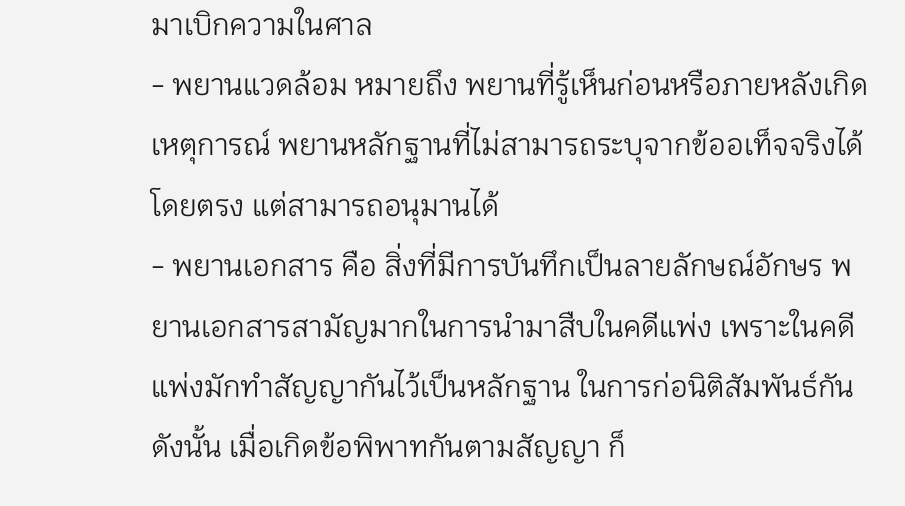มาเบิกความในศาล
- พยานแวดล้อม หมายถึง พยานที่รู้เห็นก่อนหรือภายหลังเกิดเหตุการณ์ พยานหลักฐานที่ไม่สามารถระบุจากข้ออเท็จจริงได้โดยตรง แต่สามารถอนุมานได้
- พยานเอกสาร คือ สิ่งที่มีการบันทึกเป็นลายลักษณ์อักษร พยานเอกสารสามัญมากในการนํามาสืบในคดีแพ่ง เพราะในคดีแพ่งมักทำสัญญากันไว้เป็นหลักฐาน ในการก่อนิติสัมพันธ์กัน ดังนั้น เมื่อเกิดข้อพิพาทกันตามสัญญา ก็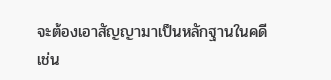จะต้องเอาสัญญามาเป็นหลักฐานในคดี เช่น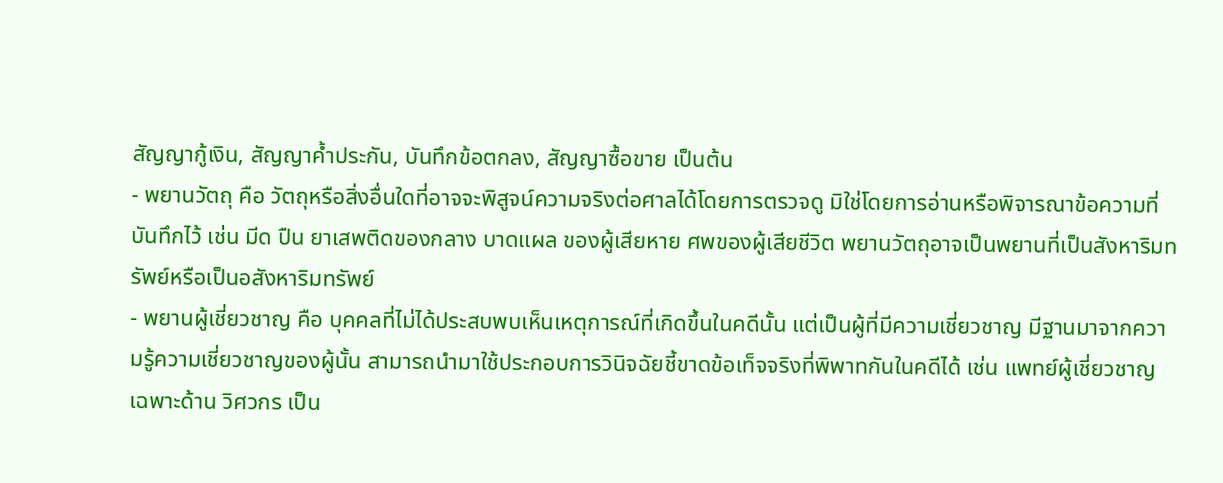สัญญากู้เงิน, สัญญาค้ำประกัน, บันทึกข้อตกลง, สัญญาซื้อขาย เป็นต้น
- พยานวัตถุ คือ วัตถุหรือสิ่งอื่นใดที่อาจจะพิสูจน์ความจริงต่อศาลได้โดยการตรวจดู มิใช่โดยการอ่านหรือพิจารณาข้อความที่บันทึกไว้ เช่น มีด ปืน ยาเสพติดของกลาง บาดแผล ของผู้เสียหาย ศพของผู้เสียชีวิต พยานวัตถุอาจเป็นพยานที่เป็นสังหาริมทรัพย์หรือเป็นอสังหาริมทรัพย์
- พยานผู้เชี่ยวชาญ คือ บุคคลที่ไม่ได้ประสบพบเห็นเหตุการณ์ที่เกิดขึ้นในคดีนั้น แต่เป็นผู้ที่มีความเชี่ยวชาญ มีฐานมาจากความรู้ความเชี่ยวชาญของผู้นั้น สามารถนํามาใช้ประกอบการวินิจฉัยชี้ขาดข้อเท็จจริงที่พิพาทกันในคดีได้ เช่น แพทย์ผู้เชี่ยวชาญ เฉพาะด้าน วิศวกร เป็น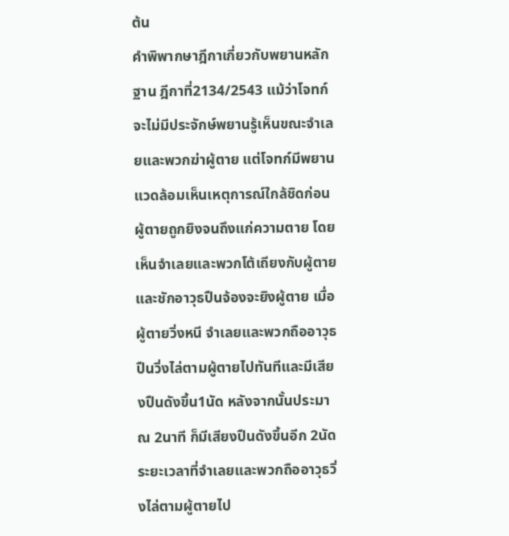ต้น
คำพิพากษาฎีกาเกี่ยวกับพยานหลักฐาน ฎีกาที่2134/2543 แม้ว่าโจทก์จะไม่มีประจักษ์พยานรู้เห็นขณะจำเลยและพวกฆ่าผู้ตาย แต่โจทก์มีพยานแวดล้อมเห็นเหตุการณ์ใกล้ชิดก่อนผู้ตายถูกยิงจนถึงแก่ความตาย โดยเห็นจำเลยและพวกโต้เถียงกับผู้ตายและชักอาวุธปืนจ้องจะยิงผู้ตาย เมื่อผู้ตายวิ่งหนี จำเลยและพวกถืออาวุธปืนวิ่งไล่ตามผู้ตายไปทันทีและมีเสียงปืนดังขึ้น1นัด หลังจากนั้นประมาณ 2นาที ก็มีเสียงปืนดังขึ้นอีก 2นัด ระยะเวลาที่จำเลยและพวกถืออาวุธวิ่งไล่ตามผู้ตายไป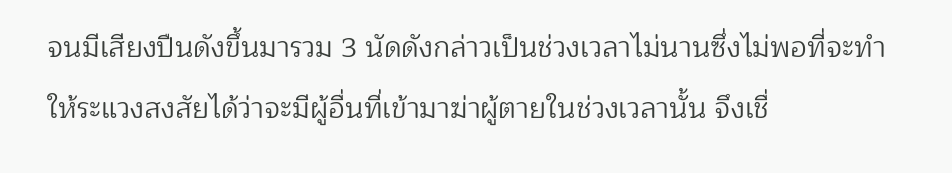จนมีเสียงปืนดังขึ้นมารวม 3 นัดดังกล่าวเป็นช่วงเวลาไม่นานซึ่งไม่พอที่จะทำให้ระแวงสงสัยได้ว่าจะมีผู้อื่นที่เข้ามาฆ่าผู้ตายในช่วงเวลานั้น จึงเชื่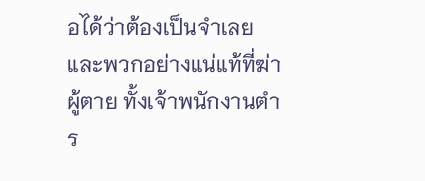อได้ว่าต้องเป็นจำเลยและพวกอย่างแน่แท้ที่ฆ่าผู้ตาย ทั้งเจ้าพนักงานตำร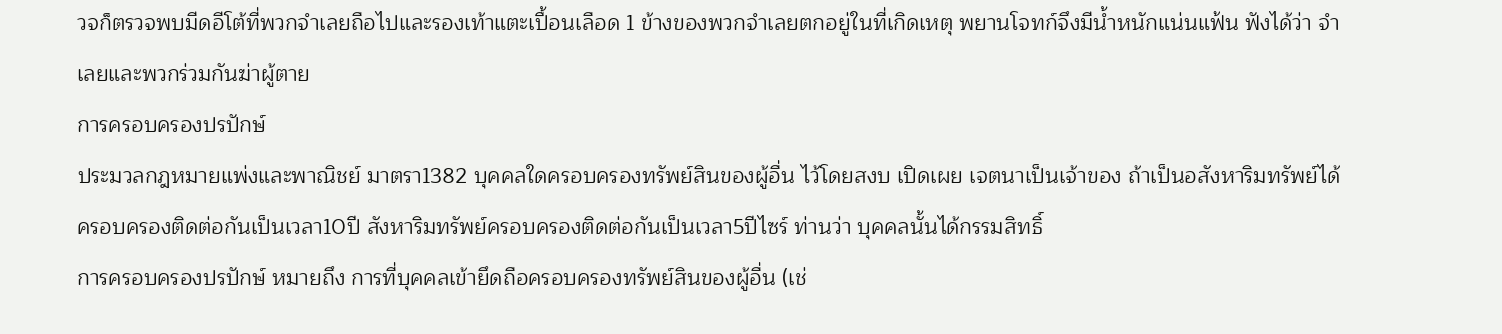วจก็ตรวจพบมีดอีโต้ที่พวกจำเลยถือไปและรองเท้าแตะเปื้อนเลือด 1 ข้างของพวกจำเลยตกอยู่ในที่เกิดเหตุ พยานโจทก์จึงมีน้ำหนักแน่นแฟ้น ฟังได้ว่า จำเลยและพวกร่วมกันฆ่าผู้ตาย
การครอบครองปรปักษ์
ประมวลกฎหมายแพ่งและพาณิชย์ มาตรา1382 บุคคลใดครอบครองทรัพย์สินของผู้อื่น ไว้โดยสงบ เปิดเผย เจตนาเป็นเจ้าของ ถ้าเป็นอสังหาริมทรัพย์ได้ครอบครองติดต่อกันเป็นเวลา10ปี สังหาริมทรัพย์ครอบครองติดต่อกันเป็นเวลา5ปีไซร์ ท่านว่า บุคคลนั้นได้กรรมสิทธิ์
การครอบครองปรปักษ์ หมายถึง การที่บุคคลเข้ายึดถือครอบครองทรัพย์สินของผู้อื่น (เช่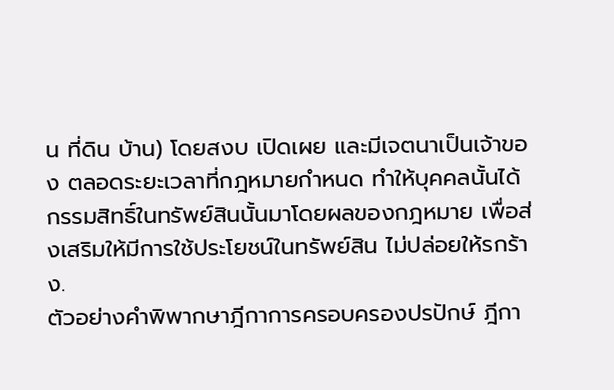น ที่ดิน บ้าน) โดยสงบ เปิดเผย และมีเจตนาเป็นเจ้าของ ตลอดระยะเวลาที่กฎหมายกำหนด ทำให้บุคคลนั้นได้กรรมสิทธิ์ในทรัพย์สินนั้นมาโดยผลของกฎหมาย เพื่อส่งเสริมให้มีการใช้ประโยชน์ในทรัพย์สิน ไม่ปล่อยให้รกร้าง.
ตัวอย่างคำพิพากษาฎีกาการครอบครองปรปักษ์ ฎีกา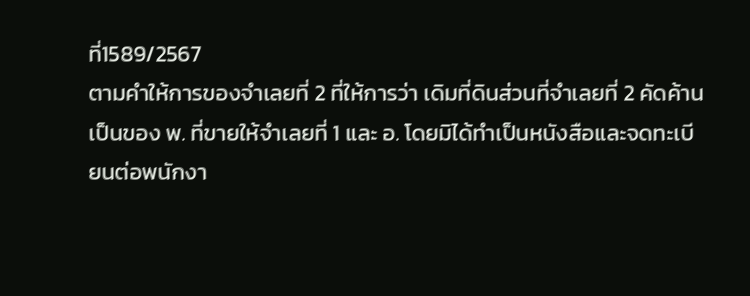ที่1589/2567
ตามคำให้การของจำเลยที่ 2 ที่ให้การว่า เดิมที่ดินส่วนที่จำเลยที่ 2 คัดค้านเป็นของ พ. ที่ขายให้จำเลยที่ 1 และ อ. โดยมิได้ทำเป็นหนังสือและจดทะเบียนต่อพนักงา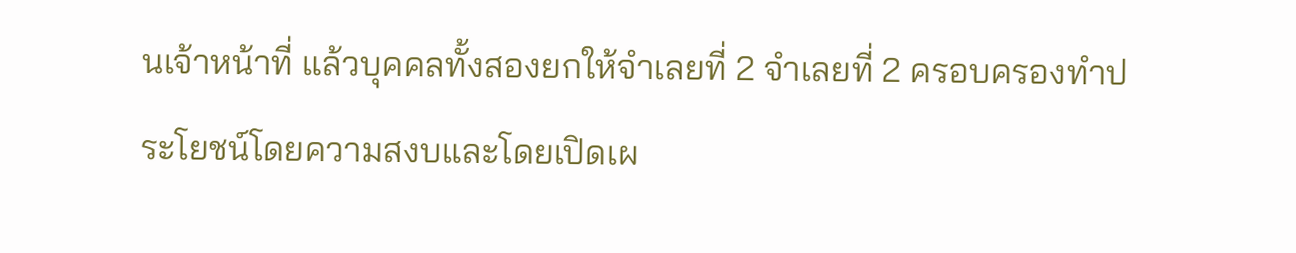นเจ้าหน้าที่ แล้วบุคคลทั้งสองยกให้จำเลยที่ 2 จำเลยที่ 2 ครอบครองทำประโยชน์โดยความสงบและโดยเปิดเผ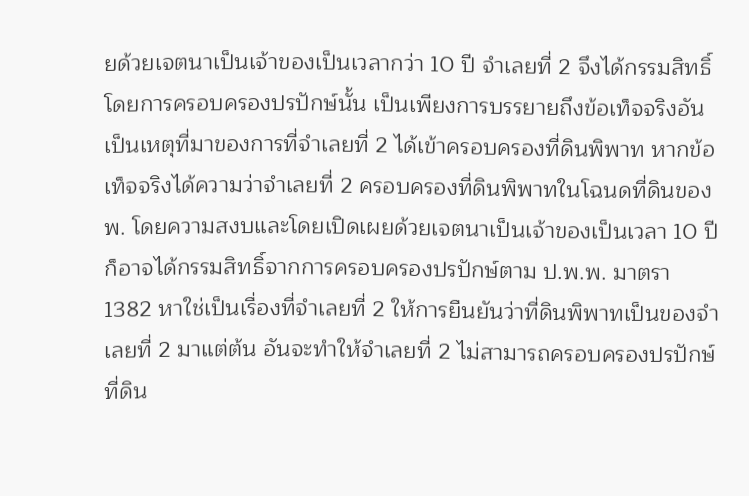ยด้วยเจตนาเป็นเจ้าของเป็นเวลากว่า 10 ปี จำเลยที่ 2 จึงได้กรรมสิทธิ์โดยการครอบครองปรปักษ์นั้น เป็นเพียงการบรรยายถึงข้อเท็จจริงอันเป็นเหตุที่มาของการที่จำเลยที่ 2 ได้เข้าครอบครองที่ดินพิพาท หากข้อเท็จจริงได้ความว่าจำเลยที่ 2 ครอบครองที่ดินพิพาทในโฉนดที่ดินของ พ. โดยความสงบและโดยเปิดเผยด้วยเจตนาเป็นเจ้าของเป็นเวลา 10 ปี ก็อาจได้กรรมสิทธิ์จากการครอบครองปรปักษ์ตาม ป.พ.พ. มาตรา 1382 หาใช่เป็นเรื่องที่จำเลยที่ 2 ให้การยืนยันว่าที่ดินพิพาทเป็นของจำเลยที่ 2 มาแต่ต้น อันจะทำให้จำเลยที่ 2 ไม่สามารถครอบครองปรปักษ์ที่ดิน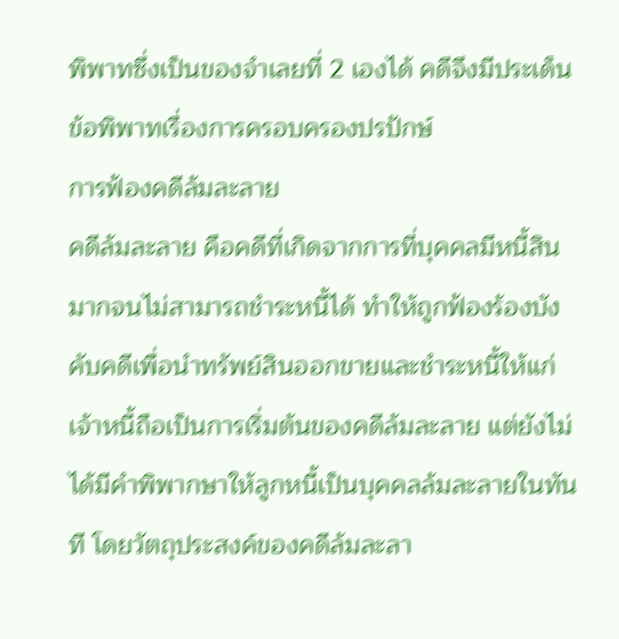พิพาทซึ่งเป็นของจำเลยที่ 2 เองได้ คดีจึงมีประเด็นข้อพิพาทเรื่องการครอบครองปรปักษ์
การฟ้องคดีล้มละลาย
คดีล้มละลาย คือคดีที่เกิดจากการที่บุคคลมีหนี้สินมากจนไม่สามารถชำระหนี้ได้ ทำให้ถูกฟ้องร้องบังคับคดีเพื่อนำทรัพย์สินออกขายและชำระหนี้ให้แก่เจ้าหนี้ถือเป็นการเริ่มต้นของคดีล้มละลาย แต่ยังไม่ได้มีคำพิพากษาให้ลูกหนี้เป็นบุคคลล้มละลายในทันที โดยวัตถุประสงค์ของคดีล้มละลา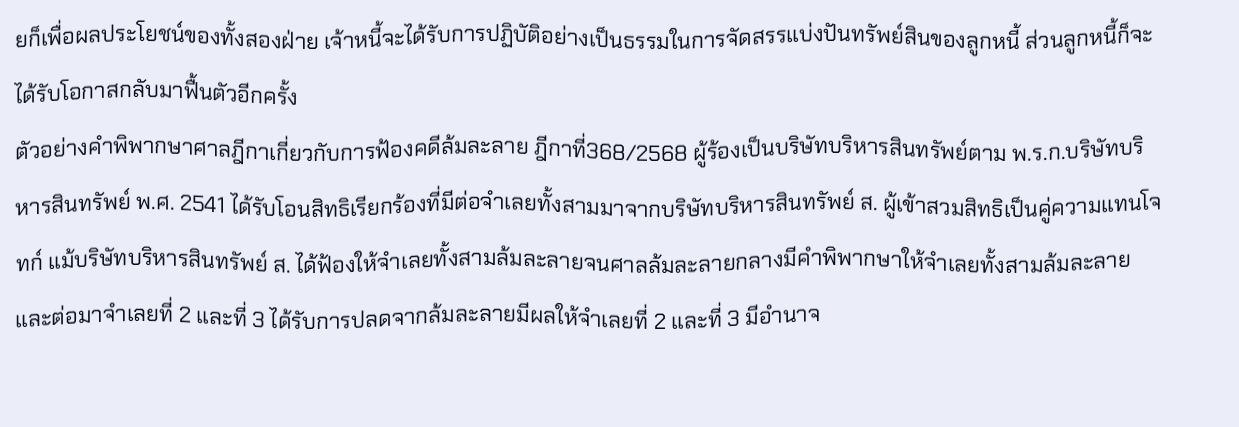ยก็เพื่อผลประโยชน์ของทั้งสองฝ่าย เจ้าหนี้จะได้รับการปฏิบัติอย่างเป็นธรรมในการจัดสรรแบ่งปันทรัพย์สินของลูกหนี้ ส่วนลูกหนี้ก็จะได้รับโอกาสกลับมาฟื้นตัวอีกครั้ง
ตัวอย่างคำพิพากษาศาลฎีกาเกี่ยวกับการฟ้องคดีล้มละลาย ฎีกาที่368/2568 ผู้ร้องเป็นบริษัทบริหารสินทรัพย์ตาม พ.ร.ก.บริษัทบริหารสินทรัพย์ พ.ศ. 2541 ได้รับโอนสิทธิเรียกร้องที่มีต่อจำเลยทั้งสามมาจากบริษัทบริหารสินทรัพย์ ส. ผู้เข้าสวมสิทธิเป็นคู่ความแทนโจทก์ แม้บริษัทบริหารสินทรัพย์ ส. ได้ฟ้องให้จำเลยทั้งสามล้มละลายจนศาลล้มละลายกลางมีคำพิพากษาให้จำเลยทั้งสามล้มละลายและต่อมาจำเลยที่ 2 และที่ 3 ได้รับการปลดจากล้มละลายมีผลให้จำเลยที่ 2 และที่ 3 มีอำนาจ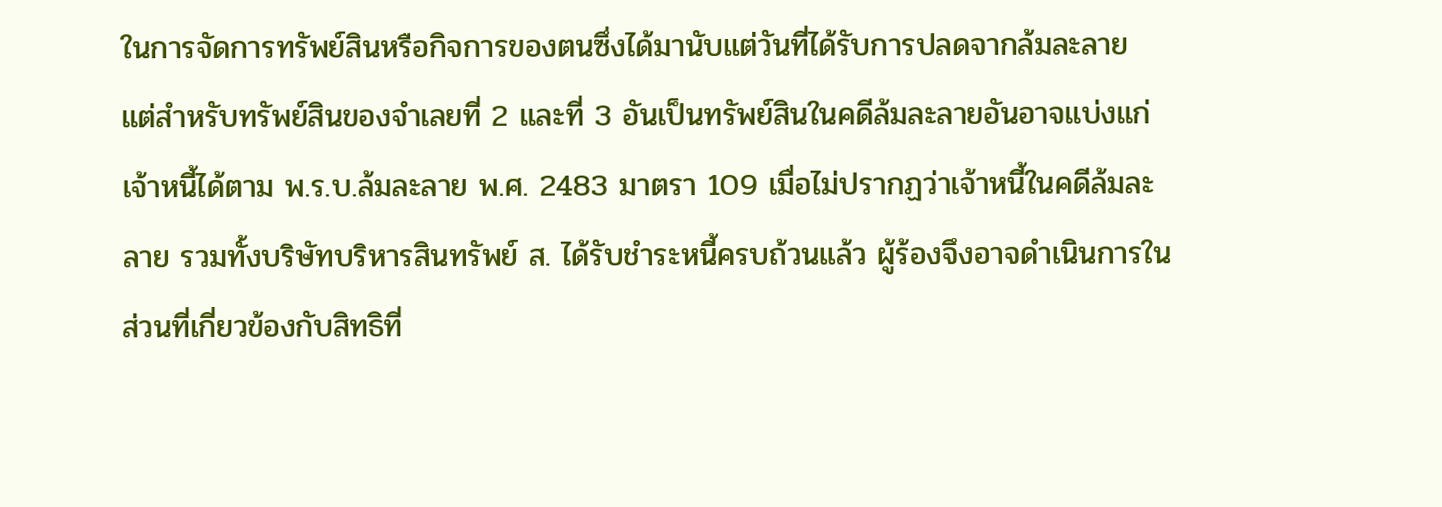ในการจัดการทรัพย์สินหรือกิจการของตนซึ่งได้มานับแต่วันที่ได้รับการปลดจากล้มละลาย แต่สำหรับทรัพย์สินของจำเลยที่ 2 และที่ 3 อันเป็นทรัพย์สินในคดีล้มละลายอันอาจแบ่งแก่เจ้าหนี้ได้ตาม พ.ร.บ.ล้มละลาย พ.ศ. 2483 มาตรา 109 เมื่อไม่ปรากฏว่าเจ้าหนี้ในคดีล้มละลาย รวมทั้งบริษัทบริหารสินทรัพย์ ส. ได้รับชำระหนี้ครบถ้วนแล้ว ผู้ร้องจึงอาจดำเนินการในส่วนที่เกี่ยวข้องกับสิทธิที่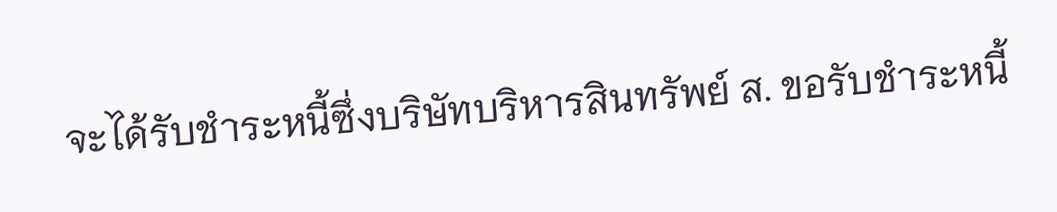จะได้รับชำระหนี้ซึ่งบริษัทบริหารสินทรัพย์ ส. ขอรับชำระหนี้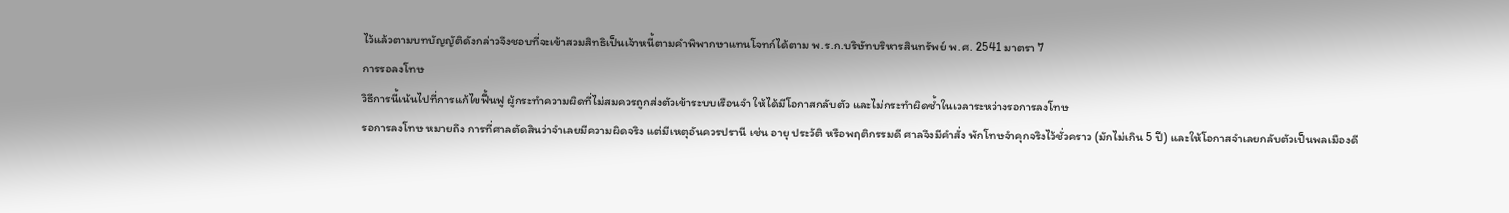ไว้แล้วตามบทบัญญัติดังกล่าวจึงชอบที่จะเข้าสวมสิทธิเป็นเจ้าหนี้ตามคำพิพากษาแทนโจทก์ได้ตาม พ.ร.ก.บริษัทบริหารสินทรัพย์ พ.ศ. 2541 มาตรา 7
การรอลงโทษ
วิธีการนี้เน้นไปที่การแก้ไขฟื้นฟู ผู้กระทำความผิดที่ไม่สมควรถูกส่งตัวเข้าระบบเรือนจำ ให้ได้มีโอกาสกลับตัว และไม่กระทำผิดซ้ำในเวลาระหว่างรอการลงโทษ
รอการลงโทษ หมายถึง การที่ศาลตัดสินว่าจำเลยมีความผิดจริง แต่มีเหตุอันควรปรานี เช่น อายุ ประวัติ หรือพฤติกรรมดี ศาลจึงมีคำสั่ง พักโทษจำคุกจริงไว้ชั่วคราว (มักไม่เกิน 5 ปี) และให้โอกาสจำเลยกลับตัวเป็นพลเมืองดี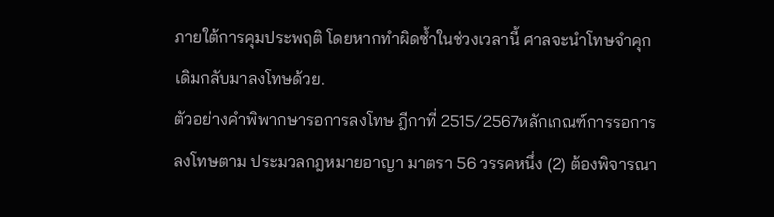ภายใต้การคุมประพฤติ โดยหากทำผิดซ้ำในช่วงเวลานี้ ศาลจะนำโทษจำคุกเดิมกลับมาลงโทษด้วย.
ตัวอย่างคำพิพากษารอการลงโทษ ฎีกาที่ 2515/2567หลักเกณฑ์การรอการลงโทษตาม ประมวลกฎหมายอาญา มาตรา 56 วรรคหนึ่ง (2) ต้องพิจารณา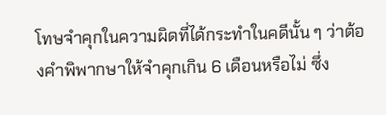โทษจำคุกในความผิดที่ได้กระทำในคดีนั้น ๆ ว่าต้องคำพิพากษาให้จำคุกเกิน 6 เดือนหรือไม่ ซึ่ง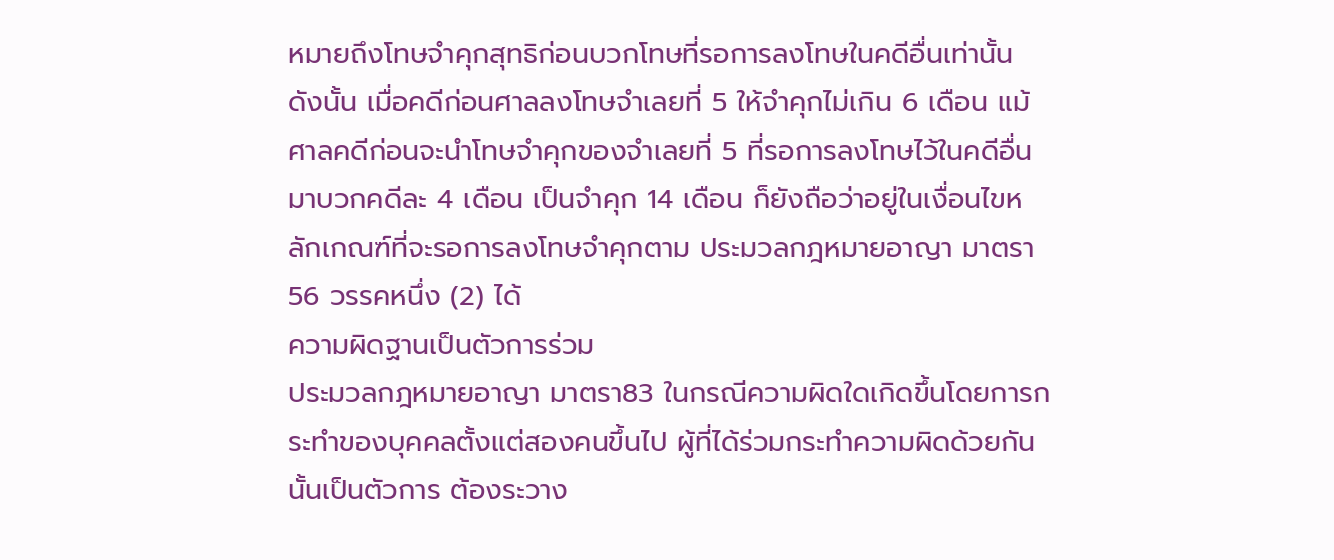หมายถึงโทษจำคุกสุทธิก่อนบวกโทษที่รอการลงโทษในคดีอื่นเท่านั้น ดังนั้น เมื่อคดีก่อนศาลลงโทษจำเลยที่ 5 ให้จำคุกไม่เกิน 6 เดือน แม้ศาลคดีก่อนจะนำโทษจำคุกของจำเลยที่ 5 ที่รอการลงโทษไว้ในคดีอื่นมาบวกคดีละ 4 เดือน เป็นจำคุก 14 เดือน ก็ยังถือว่าอยู่ในเงื่อนไขหลักเกณฑ์ที่จะรอการลงโทษจำคุกตาม ประมวลกฎหมายอาญา มาตรา 56 วรรคหนึ่ง (2) ได้
ความผิดฐานเป็นตัวการร่วม
ประมวลกฎหมายอาญา มาตรา83 ในกรณีความผิดใดเกิดขึ้นโดยการกระทำของบุคคลตั้งแต่สองคนขึ้นไป ผู้ที่ได้ร่วมกระทำความผิดด้วยกันนั้นเป็นตัวการ ต้องระวาง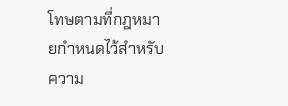โทษตามที่กฎหมายกำหนดไว้สำหรับความ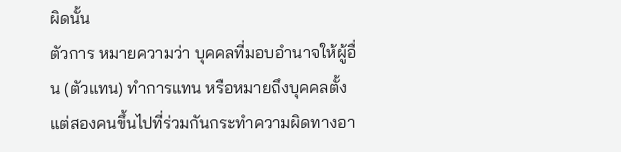ผิดนั้น
ตัวการ หมายความว่า บุคคลที่มอบอำนาจให้ผู้อื่น (ตัวแทน) ทำการแทน หรือหมายถึงบุคคลตั้งแต่สองคนขึ้นไปที่ร่วมกันกระทำความผิดทางอา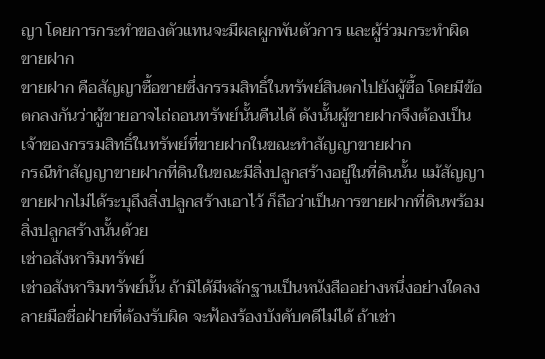ญา โดยการกระทำของตัวแทนจะมีผลผูกพันตัวการ และผู้ร่วมกระทำผิด
ขายฝาก
ขายฝาก คือสัญญาซื้อขายซึ่งกรรมสิทธิ์ในทรัพย์สินตกไปยังผู้ซื้อ โดยมีข้อตกลงกันว่าผู้ขายอาจไถ่ถอนทรัพย์นั้นคืนได้ ดังนั้นผู้ขายฝากจึงต้องเป็นเจ้าของกรรมสิทธิ์ในทรัพย์ที่ขายฝากในขณะทำสัญญาขายฝาก
กรณีทำสัญญาขายฝากที่ดินในขณะมีสิ่งปลูกสร้างอยู่ในที่ดินนั้น แม้สัญญาขายฝากไม่ได้ระบุถึงสิ่งปลูกสร้างเอาไว้ ก็ถือว่าเป็นการขายฝากที่ดินพร้อมสิ่งปลูกสร้างนั้นด้วย
เช่าอสังหาริมทรัพย์
เช่าอสังหาริมทรัพย์นั้น ถ้ามิได้มีหลักฐานเป็นหนังสืออย่างหนึ่งอย่างใดลงลายมือชื่อฝ่ายที่ต้องรับผิด จะฟ้องร้องบังคับคดีไม่ได้ ถ้าเช่า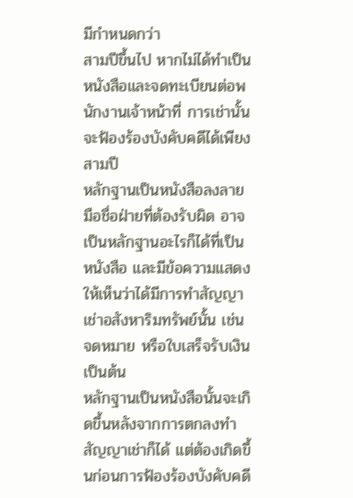มีกำหนดกว่า
สามปีขึ้นไป หากไม่ได้ทำเป็นหนังสือและจดทะเบียนต่อพนักงานเจ้าหน้าที่ การเช่านั้นจะฟ้องร้องบังคับคดีได้เพียงสามปี
หลักฐานเป็นหนังสือลงลายมือชื่อฝ่ายที่ต้องรับผิด อาจเป็นหลักฐานอะไรก็ได้ที่เป็นหนังสือ และมีข้อความแสดงให้เห็นว่าได้มีการทำสัญญาเช่าอสังหาริมทรัพย์นั้น เช่น จดหมาย หรือใบเสร็จรับเงิน เป็นต้น
หลักฐานเป็นหนังสือนั้นจะเกิดขึ้นหลังจากการตกลงทำสัญญาเช่าก็ได้ แต่ต้องเกิดขึ้นก่อนการฟ้องร้องบังคับคดี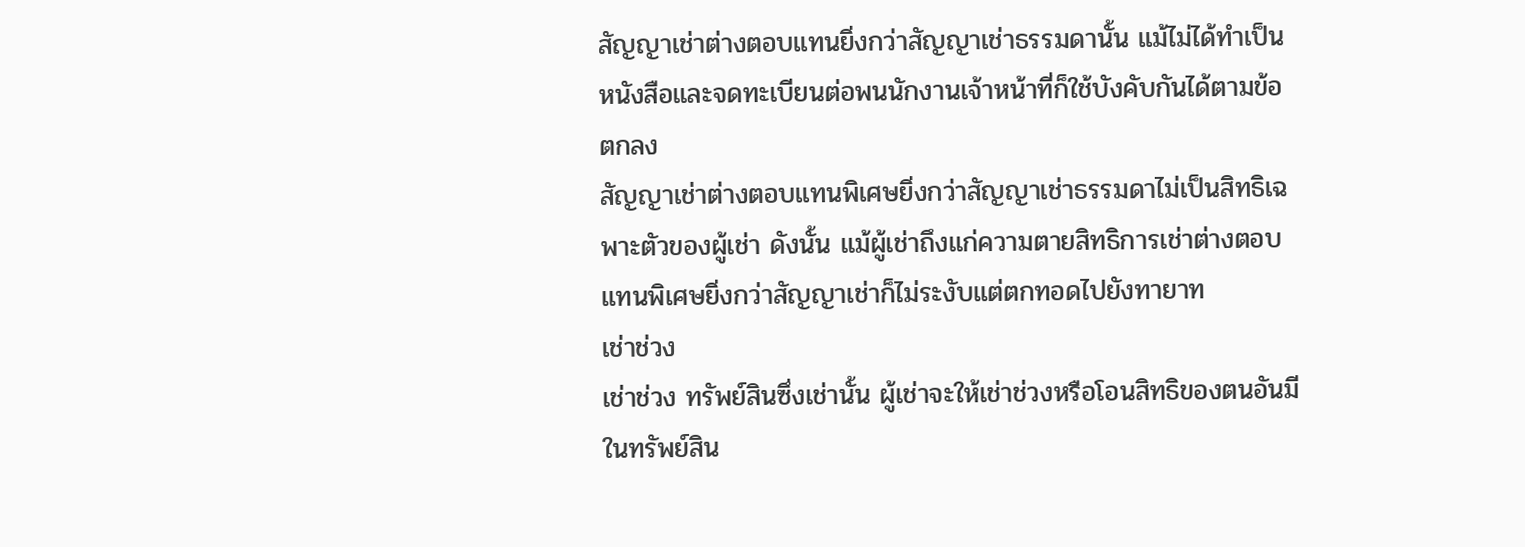สัญญาเช่าต่างตอบแทนยิ่งกว่าสัญญาเช่าธรรมดานั้น แม้ไม่ได้ทำเป็นหนังสือและจดทะเบียนต่อพนนักงานเจ้าหน้าที่ก็ใช้บังคับกันได้ตามข้อตกลง
สัญญาเช่าต่างตอบแทนพิเศษยิ่งกว่าสัญญาเช่าธรรมดาไม่เป็นสิทธิเฉพาะตัวของผู้เช่า ดังนั้น แม้ผู้เช่าถึงแก่ความตายสิทธิการเช่าต่างตอบแทนพิเศษยิ่งกว่าสัญญาเช่าก็ไม่ระงับแต่ตกทอดไปยังทายาท
เช่าช่วง
เช่าช่วง ทรัพย์สินซึ่งเช่านั้น ผู้เช่าจะให้เช่าช่วงหรือโอนสิทธิของตนอันมีในทรัพย์สิน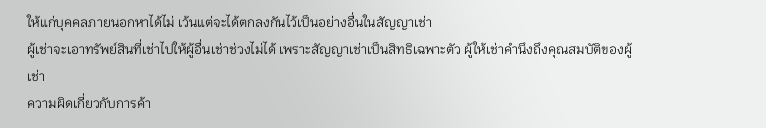ให้แก่บุคคลภายนอกหาได้ไม่ เว้นแต่จะได้ตกลงกันไว้เป็นอย่างอื่นในสัญญาเช่า
ผู้เช่าจะเอาทรัพย์สินที่เช่าไปให้ผู้อื่นเช่าช่วงไม่ได้ เพราะสัญญาเช่าเป็นสิทธิเฉพาะตัว ผู้ให้เช่าคำนึงถึงคุณสมบัติของผู้เช่า
ความผิดเกี่ยวกับการค้า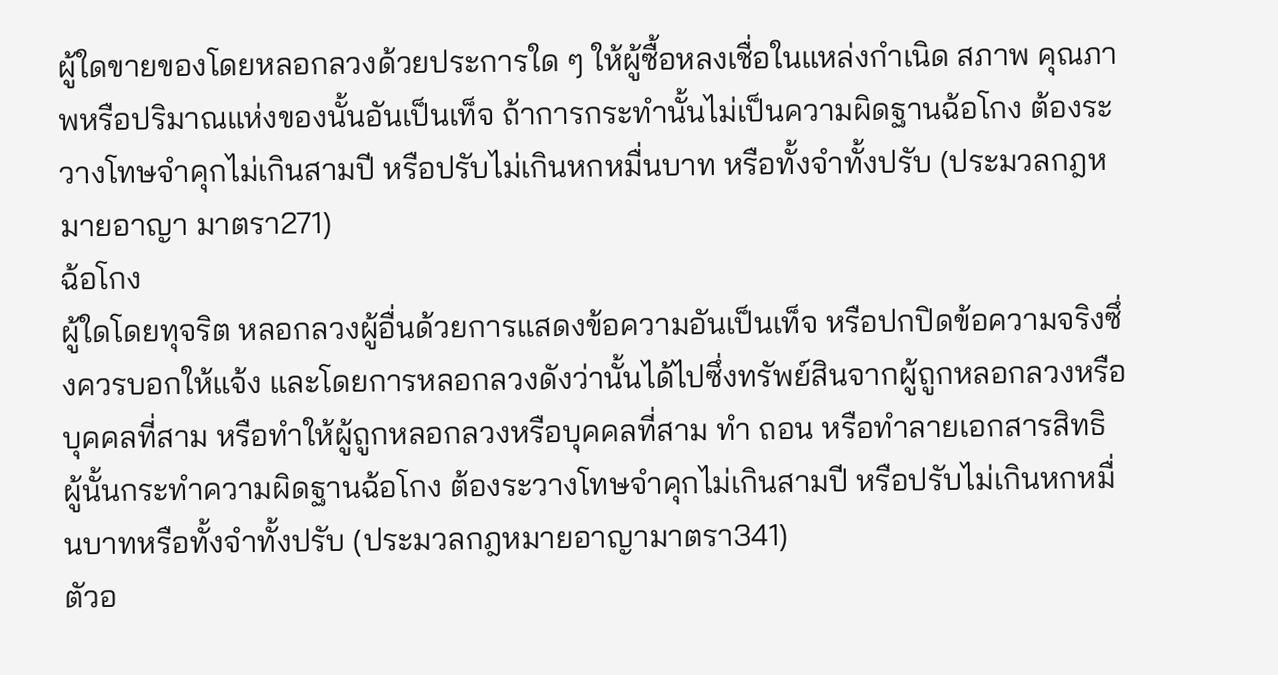ผู้ใดขายของโดยหลอกลวงด้วยประการใด ๆ ให้ผู้ซื้อหลงเชื่อในแหล่งกำเนิด สภาพ คุณภาพหรือปริมาณแห่งของนั้นอันเป็นเท็จ ถ้าการกระทำนั้นไม่เป็นความผิดฐานฉ้อโกง ต้องระวางโทษจำคุกไม่เกินสามปี หรือปรับไม่เกินหกหมื่นบาท หรือทั้งจำทั้งปรับ (ประมวลกฎหมายอาญา มาตรา271)
ฉ้อโกง
ผู้ใดโดยทุจริต หลอกลวงผู้อื่นด้วยการแสดงข้อความอันเป็นเท็จ หรือปกปิดข้อความจริงซึ่งควรบอกให้แจ้ง และโดยการหลอกลวงดังว่านั้นได้ไปซึ่งทรัพย์สินจากผู้ถูกหลอกลวงหรือบุคคลที่สาม หรือทำให้ผู้ถูกหลอกลวงหรือบุคคลที่สาม ทำ ถอน หรือทำลายเอกสารสิทธิ ผู้นั้นกระทำความผิดฐานฉ้อโกง ต้องระวางโทษจำคุกไม่เกินสามปี หรือปรับไม่เกินหกหมื่นบาทหรือทั้งจำทั้งปรับ (ประมวลกฎหมายอาญามาตรา341)
ตัวอ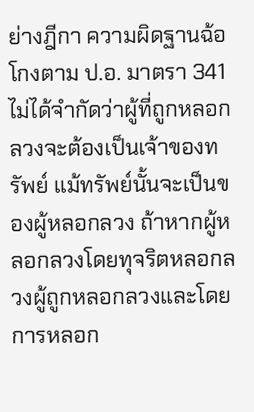ย่างฎีกา ความผิดฐานฉ้อโกงตาม ป.อ. มาตรา 341 ไม่ได้จำกัดว่าผู้ที่ถูกหลอกลวงจะต้องเป็นเจ้าของทรัพย์ แม้ทรัพย์นั้นจะเป็นของผู้หลอกลวง ถ้าหากผู้หลอกลวงโดยทุจริตหลอกลวงผู้ถูกหลอกลวงและโดยการหลอก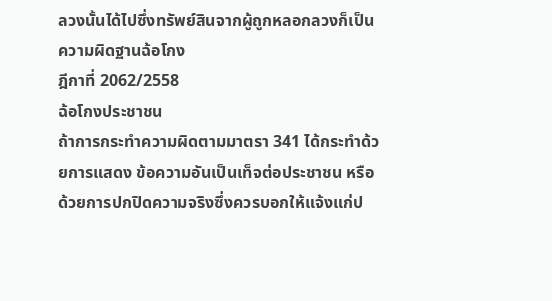ลวงนั้นได้ไปซึ่งทรัพย์สินจากผู้ถูกหลอกลวงก็เป็นความผิดฐานฉ้อโกง
ฎีกาที่ 2062/2558
ฉ้อโกงประชาชน
ถ้าการกระทำความผิดตามมาตรา 341 ได้กระทำด้วยการแสดง ข้อความอันเป็นเท็จต่อประชาชน หรือด้วยการปกปิดความจริงซึ่งควรบอกให้แจ้งแก่ป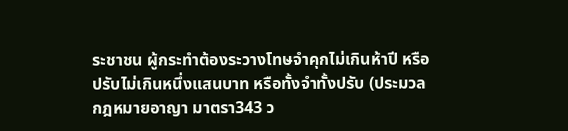ระชาชน ผู้กระทำต้องระวางโทษจำคุกไม่เกินห้าปี หรือปรับไม่เกินหนึ่งแสนบาท หรือทั้งจำทั้งปรับ (ประมวลกฎหมายอาญา มาตรา343 ว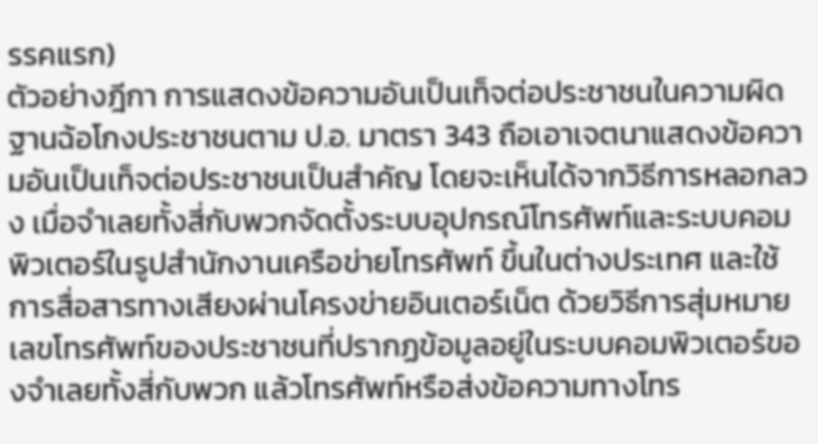รรคแรก)
ตัวอย่างฎีกา การแสดงข้อความอันเป็นเท็จต่อประชาชนในความผิดฐานฉ้อโกงประชาชนตาม ป.อ. มาตรา 343 ถือเอาเจตนาแสดงข้อความอันเป็นเท็จต่อประชาชนเป็นสำคัญ โดยจะเห็นได้จากวิธีการหลอกลวง เมื่อจำเลยทั้งสี่กับพวกจัดตั้งระบบอุปกรณ์โทรศัพท์และระบบคอมพิวเตอร์ในรูปสำนักงานเครือข่ายโทรศัพท์ ขึ้นในต่างประเทศ และใช้การสื่อสารทางเสียงผ่านโครงข่ายอินเตอร์เน็ต ด้วยวิธีการสุ่มหมายเลขโทรศัพท์ของประชาชนที่ปรากฏข้อมูลอยู่ในระบบคอมพิวเตอร์ของจำเลยทั้งสี่กับพวก แล้วโทรศัพท์หรือส่งข้อความทางโทร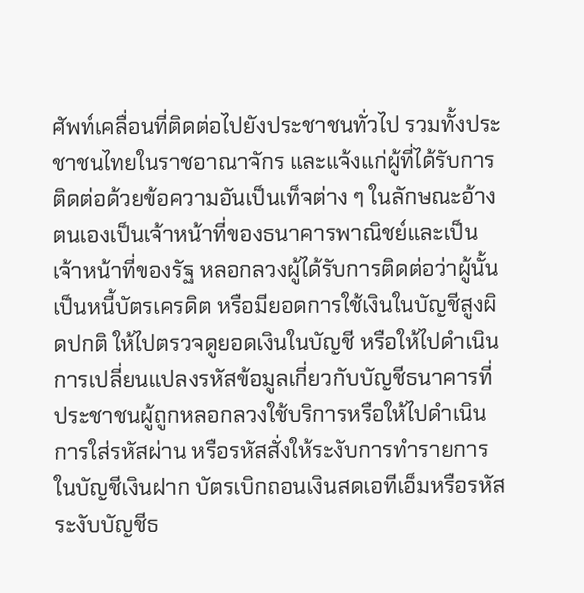ศัพท์เคลื่อนที่ติดต่อไปยังประชาชนทั่วไป รวมทั้งประชาชนไทยในราชอาณาจักร และแจ้งแก่ผู้ที่ได้รับการติดต่อด้วยข้อความอันเป็นเท็จต่าง ๆ ในลักษณะอ้างตนเองเป็นเจ้าหน้าที่ของธนาคารพาณิชย์และเป็นเจ้าหน้าที่ของรัฐ หลอกลวงผู้ได้รับการติดต่อว่าผู้นั้นเป็นหนี้บัตรเครดิต หรือมียอดการใช้เงินในบัญชีสูงผิดปกติ ให้ไปตรวจดูยอดเงินในบัญชี หรือให้ไปดำเนินการเปลี่ยนแปลงรหัสข้อมูลเกี่ยวกับบัญชีธนาคารที่ประชาชนผู้ถูกหลอกลวงใช้บริการหรือให้ไปดำเนินการใส่รหัสผ่าน หรือรหัสสั่งให้ระงับการทำรายการในบัญชีเงินฝาก บัตรเบิกถอนเงินสดเอทีเอ็มหรือรหัสระงับบัญชีธ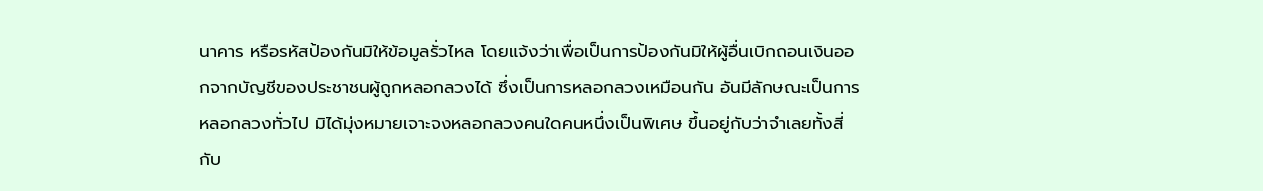นาคาร หรือรหัสป้องกันมิให้ข้อมูลรั่วไหล โดยแจ้งว่าเพื่อเป็นการป้องกันมิให้ผู้อื่นเบิกถอนเงินออกจากบัญชีของประชาชนผู้ถูกหลอกลวงได้ ซึ่งเป็นการหลอกลวงเหมือนกัน อันมีลักษณะเป็นการหลอกลวงทั่วไป มิได้มุ่งหมายเจาะจงหลอกลวงคนใดคนหนึ่งเป็นพิเศษ ขึ้นอยู่กับว่าจำเลยทั้งสี่กับ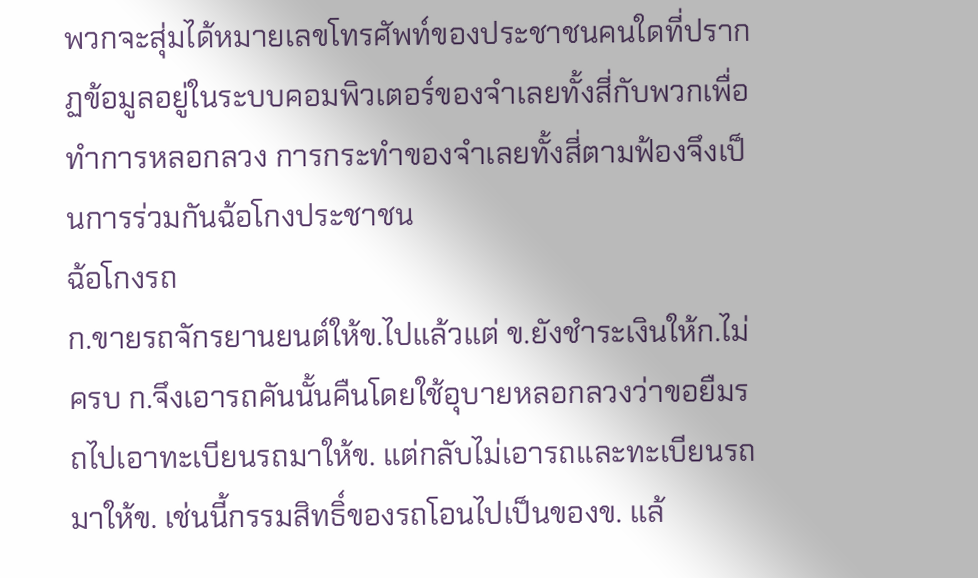พวกจะสุ่มได้หมายเลขโทรศัพท์ของประชาชนคนใดที่ปรากฏข้อมูลอยู่ในระบบคอมพิวเตอร์ของจำเลยทั้งสี่กับพวกเพื่อทำการหลอกลวง การกระทำของจำเลยทั้งสี่ตามฟ้องจึงเป็นการร่วมกันฉ้อโกงประชาชน
ฉ้อโกงรถ
ก.ขายรถจักรยานยนต์ให้ข.ไปแล้วแต่ ข.ยังชำระเงินให้ก.ไม่ครบ ก.จึงเอารถคันนั้นคืนโดยใช้อุบายหลอกลวงว่าขอยืมรถไปเอาทะเบียนรถมาให้ข. แต่กลับไม่เอารถและทะเบียนรถมาให้ข. เช่นนี้กรรมสิทธิ์ของรถโอนไปเป็นของข. แล้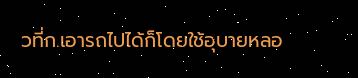วที่ก.เอารถไปได้ก็โดยใช้อุบายหลอ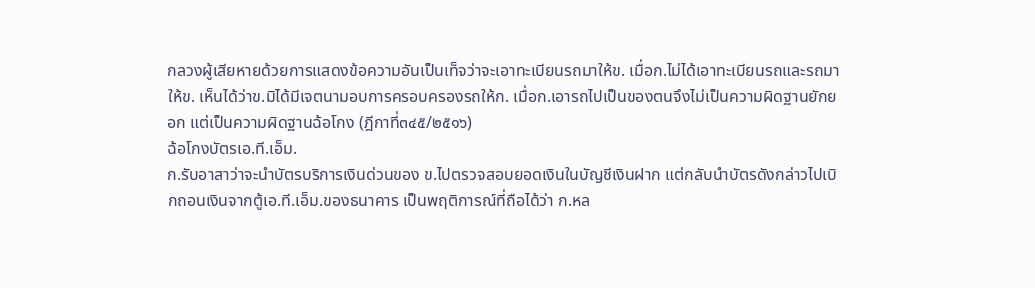กลวงผู้เสียหายด้วยการแสดงข้อความอันเป็นเท็จว่าจะเอาทะเบียนรถมาให้ข. เมื่อก.ไม่ได้เอาทะเบียนรถและรถมาให้ข. เห็นได้ว่าข.มิได้มีเจตนามอบการครอบครองรถให้ก. เมื่อก.เอารถไปเป็นของตนจึงไม่เป็นความผิดฐานยักยอก แต่เป็นความผิดฐานฉ้อโกง (ฎีกาที่๓๔๕/๒๕๑๖)
ฉ้อโกงบัตรเอ.ที.เอ็ม.
ก.รับอาสาว่าจะนำบัตรบริการเงินด่วนของ ข.ไปตรวจสอบยอดเงินในบัญชีเงินฝาก แต่กลับนำบัตรดังกล่าวไปเบิกถอนเงินจากตู้เอ.ที.เอ็ม.ของธนาคาร เป็นพฤติการณ์ที่ถือได้ว่า ก.หล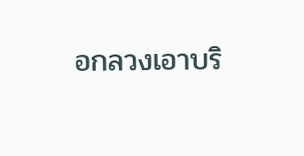อกลวงเอาบริ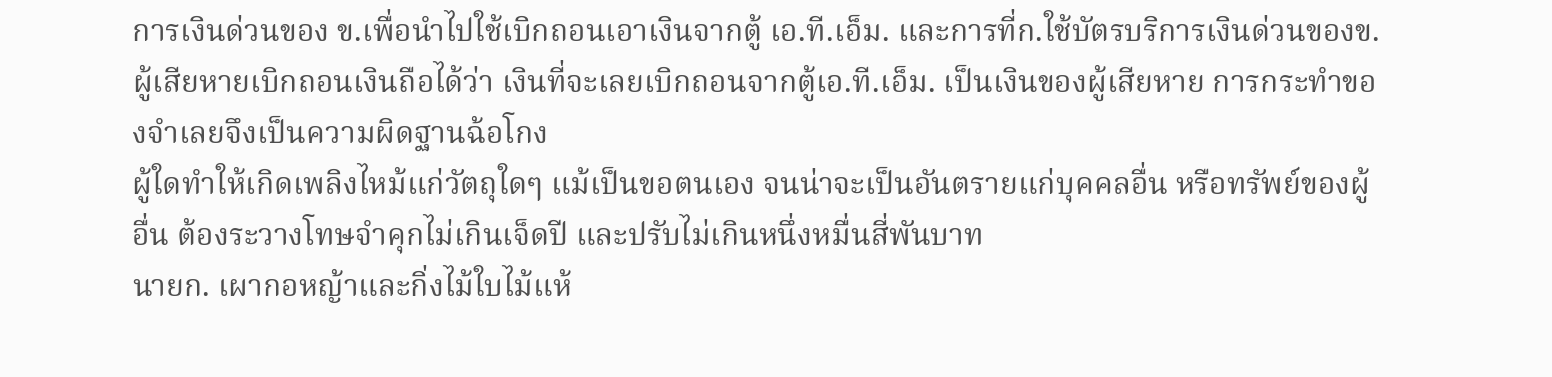การเงินด่วนของ ข.เพื่อนำไปใช้เบิกถอนเอาเงินจากตู้ เอ.ที.เอ็ม. และการที่ก.ใช้บัตรบริการเงินด่วนของข.ผู้เสียหายเบิกถอนเงินถือได้ว่า เงินที่จะเลยเบิกถอนจากตู้เอ.ที.เอ็ม. เป็นเงินของผู้เสียหาย การกระทำของจำเลยจึงเป็นความผิดฐานฉ้อโกง
ผู้ใดทำให้เกิดเพลิงไหม้แก่วัตถุใดๆ แม้เป็นขอตนเอง จนน่าจะเป็นอันตรายแก่บุคคลอื่น หรือทรัพย์ของผู้อื่น ต้องระวางโทษจำคุกไม่เกินเจ็ดปี และปรับไม่เกินหนึ่งหมื่นสี่พันบาท
นายก. เผากอหญ้าและกิ่งไม้ใบไม้แห้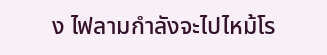ง ไฟลามกำลังจะไปไหม้โร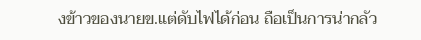งข้าวของนายข.แต่ดับไฟได้ก่อน ถือเป็นการน่ากลัว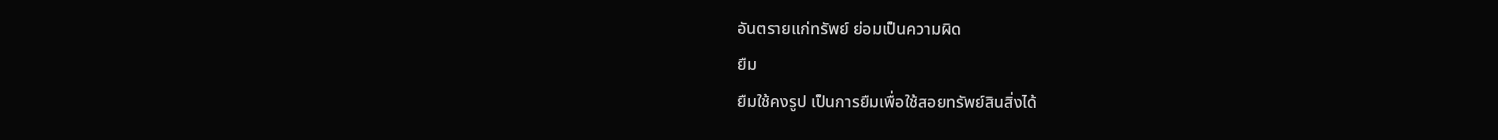อันตรายแก่ทรัพย์ ย่อมเป็นความผิด
ยืม
ยืมใช้คงรูป เป็นการยืมเพื่อใช้สอยทรัพย์สินสิ่งได้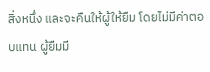สิ่งหนึ่ง และจะคืนให้ผู้ให้ยืม โดยไม่มีค่าตอบแทน ผู้ยืมมี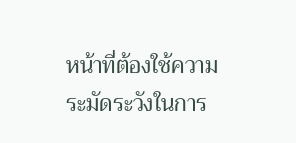หน้าที่ต้องใช้ความระมัดระวังในการ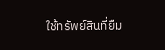ใช้ทรัพย์สินที่ยืม